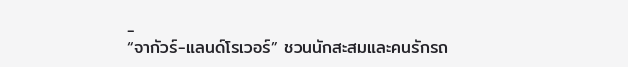-
“จากัวร์-แลนด์โรเวอร์” ชวนนักสะสมและคนรักรถ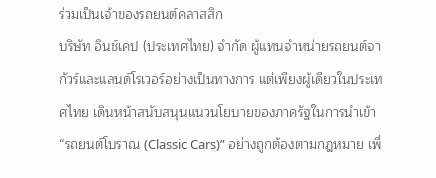ร่วมเป็นเจ้าของรถยนต์คลาสสิก
บริษัท อินช์เคป (ประเทศไทย) จำกัด ผู้แทนจำหน่ายรถยนต์จากัวร์และแลนด์โรเวอร์อย่างเป็นทางการ แต่เพียงผู้เดียวในประเทศไทย เดินหน้าสนับสนุนแนวนโยบายของภาครัฐในการนำเข้า “รถยนต์โบราณ (Classic Cars)” อย่างถูกต้องตามกฎหมาย เพื่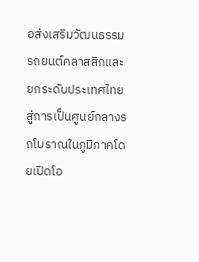อส่งเสริมวัฒนธรรมรถยนต์คลาสสิกและยกระดับประเทศไทยสู่การเป็นศูนย์กลางรถโบราณในภูมิภาคโดยเปิดโอ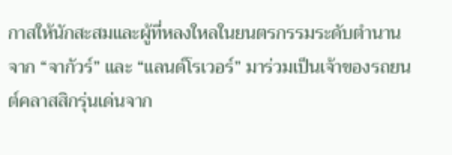กาสให้นักสะสมและผู้ที่หลงใหลในยนตรกรรมระดับตำนานจาก “จากัวร์” และ “แลนด์โรเวอร์” มาร่วมเป็นเจ้าของรถยนต์คลาสสิกรุ่นเด่นจาก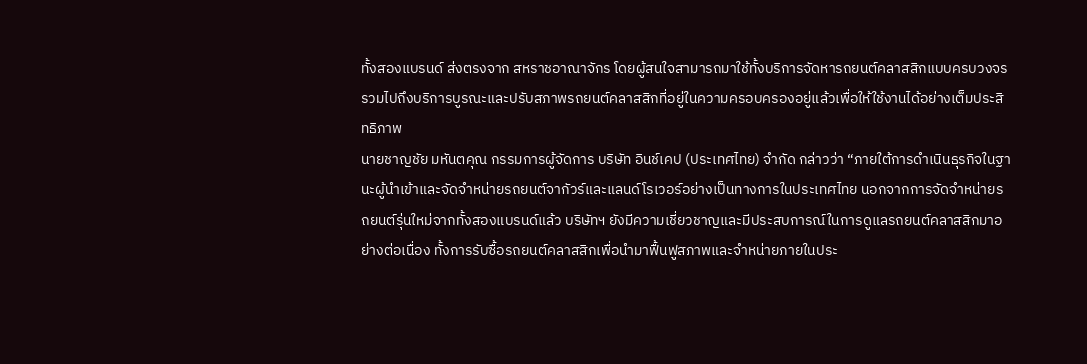ทั้งสองแบรนด์ ส่งตรงจาก สหราชอาณาจักร โดยผู้สนใจสามารถมาใช้ทั้งบริการจัดหารถยนต์คลาสสิกแบบครบวงจร รวมไปถึงบริการบูรณะและปรับสภาพรถยนต์คลาสสิกที่อยู่ในความครอบครองอยู่แล้วเพื่อให้ใช้งานได้อย่างเต็มประสิทธิภาพ
นายชาญชัย มหันตคุณ กรรมการผู้จัดการ บริษัท อินช์เคป (ประเทศไทย) จำกัด กล่าวว่า “ภายใต้การดำเนินธุรกิจในฐานะผู้นำเข้าและจัดจำหน่ายรถยนต์จากัวร์และแลนด์โรเวอร์อย่างเป็นทางการในประเทศไทย นอกจากการจัดจำหน่ายรถยนต์รุ่นใหม่จากทั้งสองแบรนด์แล้ว บริษัทฯ ยังมีความเชี่ยวชาญและมีประสบการณ์ในการดูแลรถยนต์คลาสสิกมาอย่างต่อเนื่อง ทั้งการรับซื้อรถยนต์คลาสสิกเพื่อนำมาฟื้นฟูสภาพและจำหน่ายภายในประ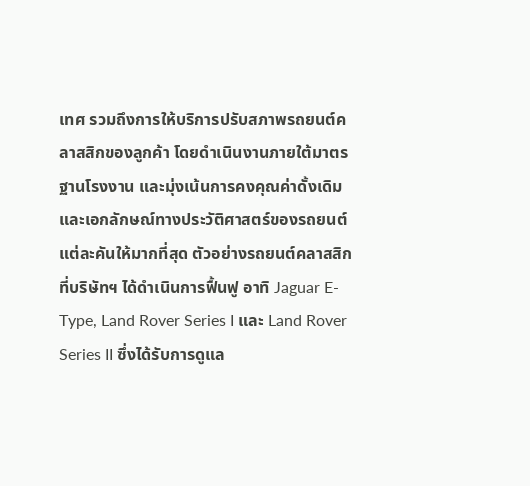เทศ รวมถึงการให้บริการปรับสภาพรถยนต์คลาสสิกของลูกค้า โดยดำเนินงานภายใต้มาตรฐานโรงงาน และมุ่งเน้นการคงคุณค่าดั้งเดิมและเอกลักษณ์ทางประวัติศาสตร์ของรถยนต์แต่ละคันให้มากที่สุด ตัวอย่างรถยนต์คลาสสิกที่บริษัทฯ ได้ดำเนินการฟื้นฟู อาทิ Jaguar E-Type, Land Rover Series I และ Land Rover Series II ซึ่งได้รับการดูแล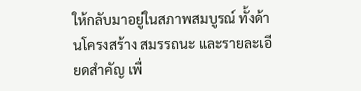ให้กลับมาอยู่ในสภาพสมบูรณ์ ทั้งด้านโครงสร้าง สมรรถนะ และรายละเอียดสำคัญ เพื่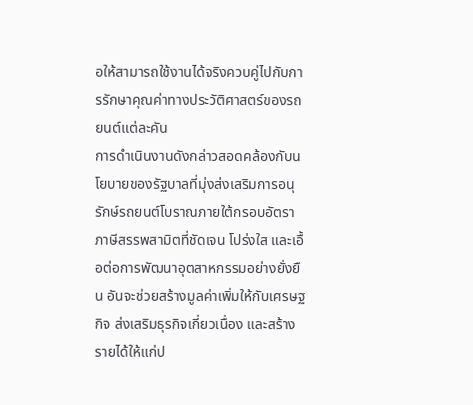อให้สามารถใช้งานได้จริงควบคู่ไปกับการรักษาคุณค่าทางประวัติศาสตร์ของรถยนต์แต่ละคัน
การดำเนินงานดังกล่าวสอดคล้องกับนโยบายของรัฐบาลที่มุ่งส่งเสริมการอนุรักษ์รถยนต์โบราณภายใต้กรอบอัตราภาษีสรรพสามิตที่ชัดเจน โปร่งใส และเอื้อต่อการพัฒนาอุตสาหกรรมอย่างยั่งยืน อันจะช่วยสร้างมูลค่าเพิ่มให้กับเศรษฐกิจ ส่งเสริมธุรกิจเกี่ยวเนื่อง และสร้างรายได้ให้แก่ป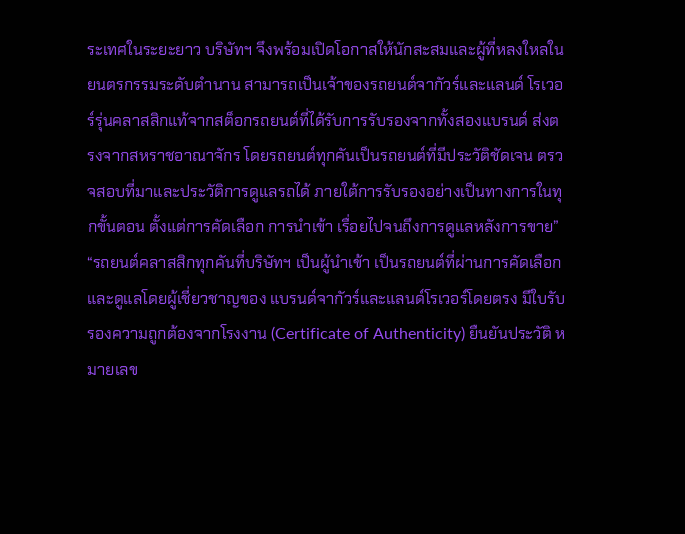ระเทศในระยะยาว บริษัทฯ จึงพร้อมเปิดโอกาสให้นักสะสมและผู้ที่หลงใหลในยนตรกรรมระดับตำนาน สามารถเป็นเจ้าของรถยนต์จากัวร์และแลนด์ โรเวอร์รุ่นคลาสสิกแท้จากสต็อกรถยนต์ที่ได้รับการรับรองจากทั้งสองแบรนด์ ส่งตรงจากสหราชอาณาจักร โดยรถยนต์ทุกคันเป็นรถยนต์ที่มีประวัติชัดเจน ตรวจสอบที่มาและประวัติการดูแลรถได้ ภายใต้การรับรองอย่างเป็นทางการในทุกขั้นตอน ตั้งแต่การคัดเลือก การนำเข้า เรื่อยไปจนถึงการดูแลหลังการขาย”
“รถยนต์คลาสสิกทุกคันที่บริษัทฯ เป็นผู้นำเข้า เป็นรถยนต์ที่ผ่านการคัดเลือกและดูแลโดยผู้เชี่ยวชาญของ แบรนด์จากัวร์และแลนด์โรเวอร์โดยตรง มีใบรับรองความถูกต้องจากโรงงาน (Certificate of Authenticity) ยืนยันประวัติ หมายเลข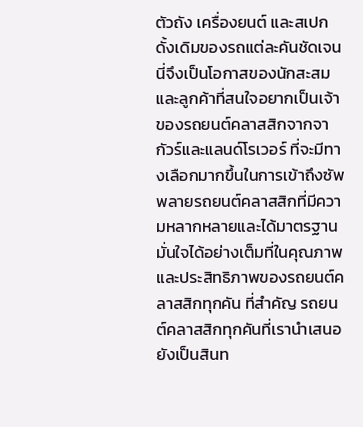ตัวถัง เครื่องยนต์ และสเปกดั้งเดิมของรถแต่ละคันชัดเจน นี่จึงเป็นโอกาสของนักสะสมและลูกค้าที่สนใจอยากเป็นเจ้าของรถยนต์คลาสสิกจากจากัวร์และแลนด์โรเวอร์ ที่จะมีทางเลือกมากขึ้นในการเข้าถึงซัพพลายรถยนต์คลาสสิกที่มีความหลากหลายและได้มาตรฐาน มั่นใจได้อย่างเต็มที่ในคุณภาพและประสิทธิภาพของรถยนต์คลาสสิกทุกคัน ที่สำคัญ รถยนต์คลาสสิกทุกคันที่เรานำเสนอ ยังเป็นสินท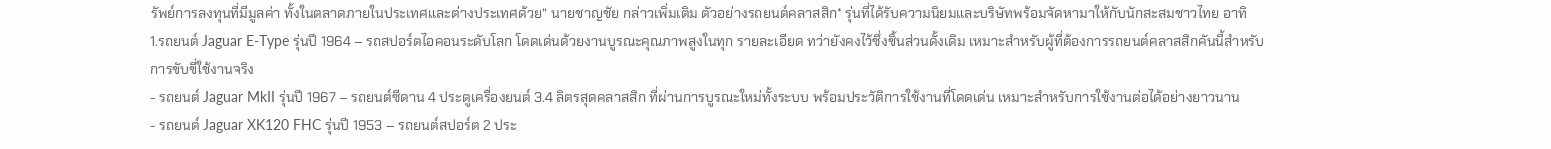รัพย์การลงทุนที่มีมูลค่า ทั้งในตลาดภายในประเทศและต่างประเทศด้วย” นายชาญชัย กล่าวเพิ่มเติม ตัวอย่างรถยนต์คลาสสิก* รุ่นที่ได้รับความนิยมและบริษัทพร้อมจัดหามาให้กับนักสะสมชาวไทย อาทิ
1.รถยนต์ Jaguar E-Type รุ่นปี 1964 – รถสปอร์ตไอคอนระดับโลก โดดเด่นด้วยงานบูรณะคุณภาพสูงในทุก รายละเอียด ทว่ายังคงไว้ซึ่งชิ้นส่วนดั้งเดิม เหมาะสำหรับผู้ที่ต้องการรถยนต์คลาสสิกคันนี้สำหรับการขับขี่ใช้งานจริง
- รถยนต์ Jaguar MkII รุ่นปี 1967 – รถยนต์ซีดาน 4 ประตูเครื่องยนต์ 3.4 ลิตรสุดคลาสสิก ที่ผ่านการบูรณะใหม่ทั้งระบบ พร้อมประวัติการใช้งานที่โดดเด่น เหมาะสำหรับการใช้งานต่อได้อย่างยาวนาน
- รถยนต์ Jaguar XK120 FHC รุ่นปี 1953 – รถยนต์สปอร์ต 2 ประ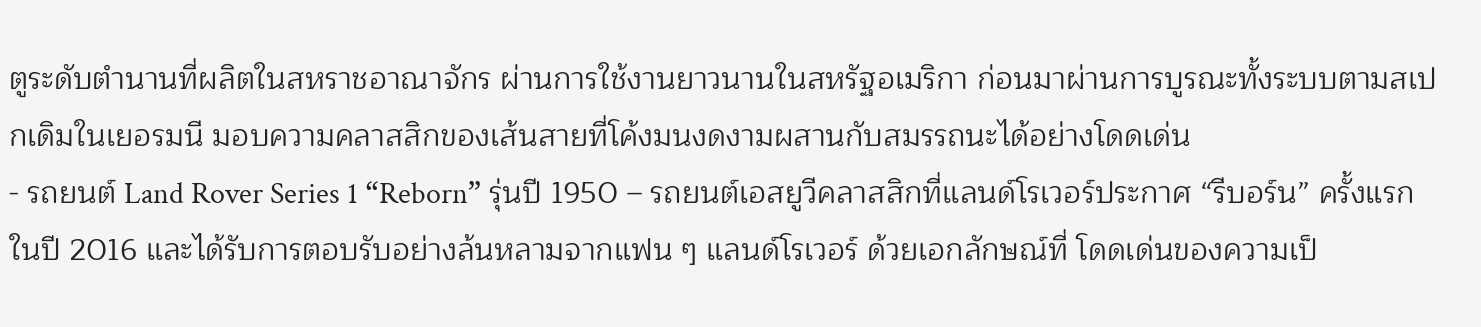ตูระดับตำนานที่ผลิตในสหราชอาณาจักร ผ่านการใช้งานยาวนานในสหรัฐอเมริกา ก่อนมาผ่านการบูรณะทั้งระบบตามสเปกเดิมในเยอรมนี มอบความคลาสสิกของเส้นสายที่โค้งมนงดงามผสานกับสมรรถนะได้อย่างโดดเด่น
- รถยนต์ Land Rover Series 1 “Reborn” รุ่นปี 1950 – รถยนต์เอสยูวีคลาสสิกที่แลนด์โรเวอร์ประกาศ “รีบอร์น” ครั้งแรกในปี 2016 และได้รับการตอบรับอย่างล้นหลามจากแฟน ๆ แลนด์โรเวอร์ ด้วยเอกลักษณ์ที่ โดดเด่นของความเป็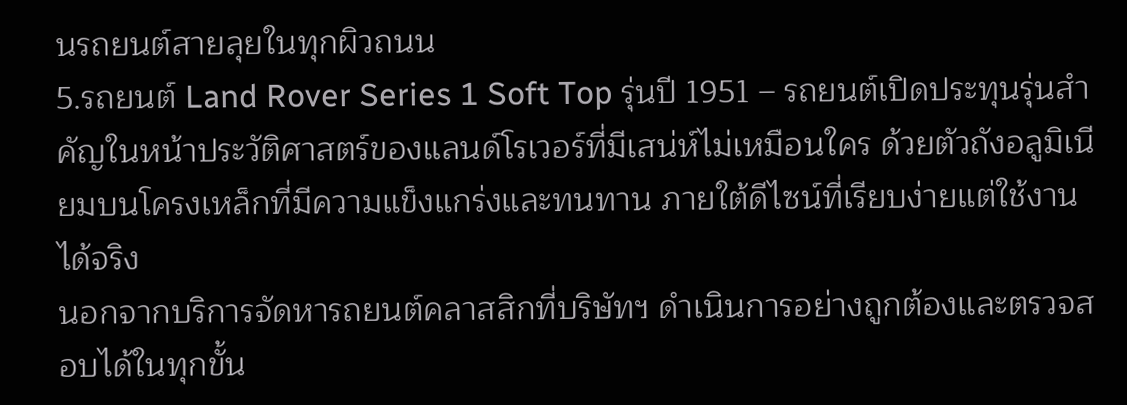นรถยนต์สายลุยในทุกผิวถนน
5.รถยนต์ Land Rover Series 1 Soft Top รุ่นปี 1951 – รถยนต์เปิดประทุนรุ่นสำคัญในหน้าประวัติศาสตร์ของแลนด์โรเวอร์ที่มีเสน่ห์ไม่เหมือนใคร ด้วยตัวถังอลูมิเนียมบนโครงเหล็กที่มีความแข็งแกร่งและทนทาน ภายใต้ดีไซน์ที่เรียบง่ายแต่ใช้งานได้จริง
นอกจากบริการจัดหารถยนต์คลาสสิกที่บริษัทฯ ดำเนินการอย่างถูกต้องและตรวจสอบได้ในทุกขั้น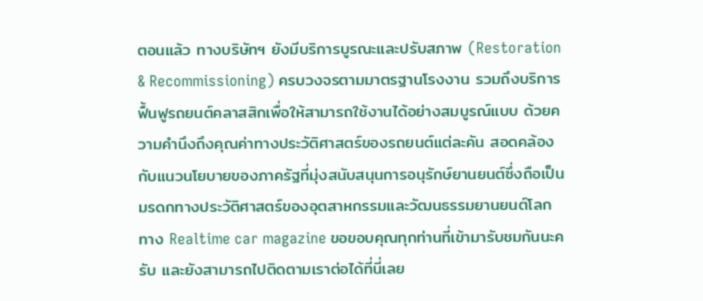ตอนแล้ว ทางบริษัทฯ ยังมีบริการบูรณะและปรับสภาพ (Restoration & Recommissioning) ครบวงจรตามมาตรฐานโรงงาน รวมถึงบริการฟื้นฟูรถยนต์คลาสสิกเพื่อให้สามารถใช้งานได้อย่างสมบูรณ์แบบ ด้วยความคำนึงถึงคุณค่าทางประวัติศาสตร์ของรถยนต์แต่ละคัน สอดคล้องกับแนวนโยบายของภาครัฐที่มุ่งสนับสนุนการอนุรักษ์ยานยนต์ซึ่งถือเป็นมรดกทางประวัติศาสตร์ของอุตสาหกรรมและวัฒนธรรมยานยนต์โลก
ทาง Realtime car magazine ขอขอบคุณทุกท่านที่เข้ามารับชมกันนะครับ และยังสามารถไปติดตามเราต่อได้ที่นี่เลย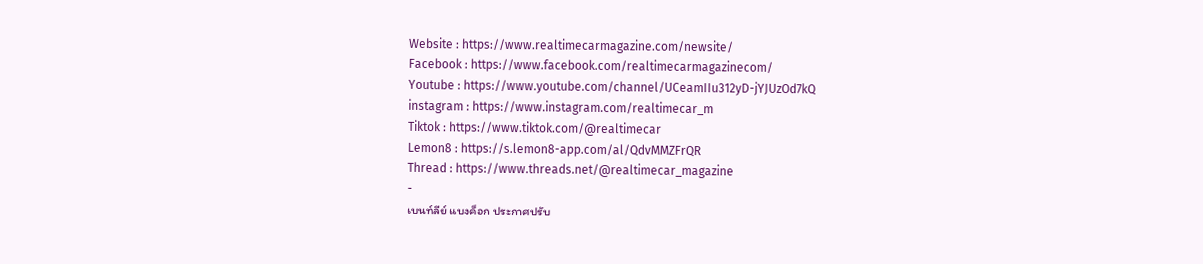Website : https://www.realtimecarmagazine.com/newsite/
Facebook : https://www.facebook.com/realtimecarmagazinecom/
Youtube : https://www.youtube.com/channel/UCeamIIu312yD-jYJUzOd7kQ
instagram : https://www.instagram.com/realtimecar_m
Tiktok : https://www.tiktok.com/@realtimecar
Lemon8 : https://s.lemon8-app.com/al/QdvMMZFrQR
Thread : https://www.threads.net/@realtimecar_magazine
-
เบนท์ลีย์ แบงค็อก ประกาศปรับ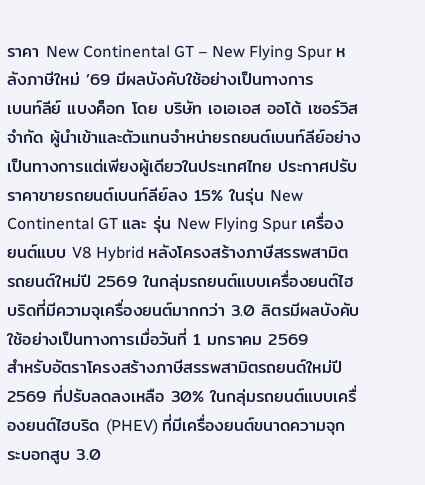ราคา New Continental GT – New Flying Spur หลังภาษีใหม่ ’69 มีผลบังคับใช้อย่างเป็นทางการ
เบนท์ลีย์ แบงค็อก โดย บริษัท เอเอเอส ออโต้ เซอร์วิส จำกัด ผู้นำเข้าและตัวแทนจำหน่ายรถยนต์เบนท์ลีย์อย่างเป็นทางการแต่เพียงผู้เดียวในประเทศไทย ประกาศปรับราคาขายรถยนต์เบนท์ลีย์ลง 15% ในรุ่น New Continental GT และ รุ่น New Flying Spur เครื่องยนต์แบบ V8 Hybrid หลังโครงสร้างภาษีสรรพสามิตรถยนต์ใหม่ปี 2569 ในกลุ่มรถยนต์แบบเครื่องยนต์ไฮบริดที่มีความจุเครื่องยนต์มากกว่า 3.0 ลิตรมีผลบังคับใช้อย่างเป็นทางการเมื่อวันที่ 1 มกราคม 2569
สำหรับอัตราโครงสร้างภาษีสรรพสามิตรถยนต์ใหม่ปี 2569 ที่ปรับลดลงเหลือ 30% ในกลุ่มรถยนต์แบบเครื่องยนต์ไฮบริด (PHEV) ที่มีเครื่องยนต์ขนาดความจุกระบอกสูบ 3.0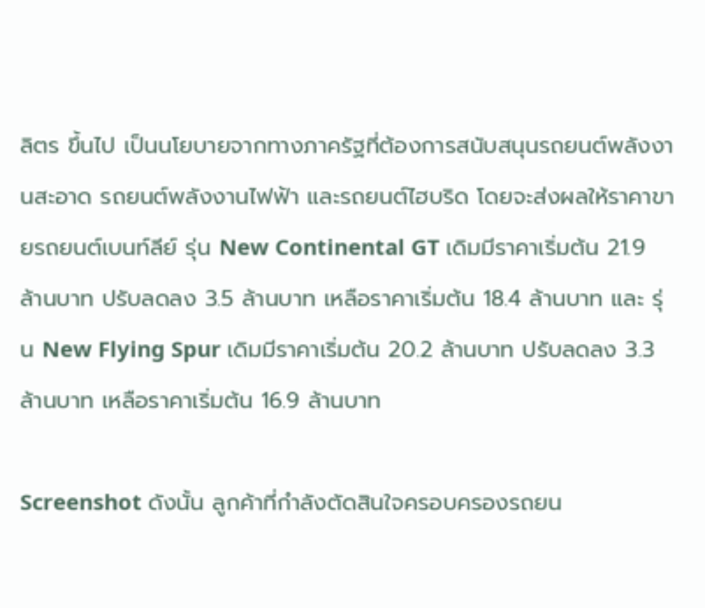ลิตร ขึ้นไป เป็นนโยบายจากทางภาครัฐที่ต้องการสนับสนุนรถยนต์พลังงานสะอาด รถยนต์พลังงานไฟฟ้า และรถยนต์ไฮบริด โดยจะส่งผลให้ราคาขายรถยนต์เบนท์ลีย์ รุ่น New Continental GT เดิมมีราคาเริ่มต้น 21.9 ล้านบาท ปรับลดลง 3.5 ล้านบาท เหลือราคาเริ่มต้น 18.4 ล้านบาท และ รุ่น New Flying Spur เดิมมีราคาเริ่มต้น 20.2 ล้านบาท ปรับลดลง 3.3 ล้านบาท เหลือราคาเริ่มต้น 16.9 ล้านบาท

Screenshot ดังนั้น ลูกค้าที่กำลังตัดสินใจครอบครองรถยน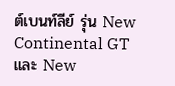ต์เบนท์ลีย์ รุ่น New Continental GT และ New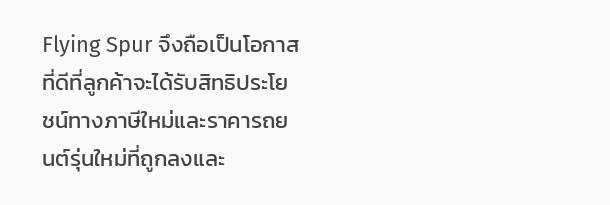Flying Spur จึงถือเป็นโอกาสที่ดีที่ลูกค้าจะได้รับสิทธิประโยชน์ทางภาษีใหม่และราคารถยนต์รุ่นใหม่ที่ถูกลงและ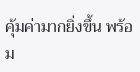คุ้มค่ามากยิ่งขึ้น พร้อม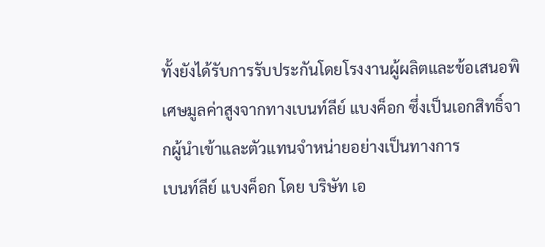ทั้งยังได้รับการรับประกันโดยโรงงานผู้ผลิตและข้อเสนอพิเศษมูลค่าสูงจากทางเบนท์ลีย์ แบงค็อก ซึ่งเป็นเอกสิทธิ์จากผู้นำเข้าและตัวแทนจำหน่ายอย่างเป็นทางการ
เบนท์ลีย์ แบงค็อก โดย บริษัท เอ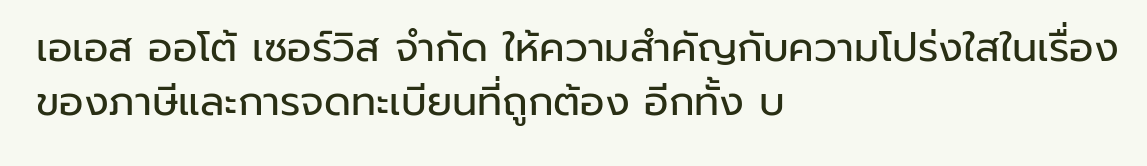เอเอส ออโต้ เซอร์วิส จำกัด ให้ความสำคัญกับความโปร่งใสในเรื่องของภาษีและการจดทะเบียนที่ถูกต้อง อีกทั้ง บ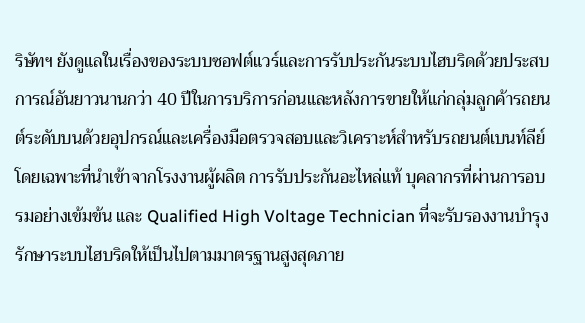ริษัทฯ ยังดูแลในเรื่องของระบบซอฟต์แวร์และการรับประกันระบบไฮบริดด้วยประสบการณ์อันยาวนานกว่า 40 ปีในการบริการก่อนและหลังการขายให้แก่กลุ่มลูกค้ารถยนต์ระดับบนด้วยอุปกรณ์และเครื่องมือตรวจสอบและวิเคราะห์สำหรับรถยนต์เบนท์ลีย์โดยเฉพาะที่นำเข้าจากโรงงานผู้ผลิต การรับประกันอะไหล่แท้ บุคลากรที่ผ่านการอบรมอย่างเข้มข้น และ Qualified High Voltage Technician ที่จะรับรองงานบำรุงรักษาระบบไฮบริดให้เป็นไปตามมาตรฐานสูงสุดภาย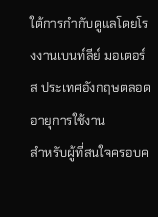ใต้การกำกับดูแลโดยโรงงานเบนท์ลีย์ มอเตอร์ส ประเทศอังกฤษตลอดอายุการใช้งาน
สำหรับผู้ที่สนใจครอบค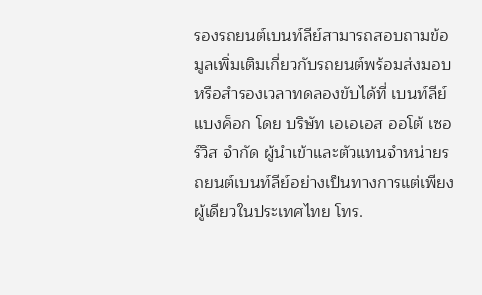รองรถยนต์เบนท์ลีย์สามารถสอบถามข้อมูลเพิ่มเติมเกี่ยวกับรถยนต์พร้อมส่งมอบหรือสำรองเวลาทดลองขับได้ที่ เบนท์ลีย์ แบงค็อก โดย บริษัท เอเอเอส ออโต้ เซอร์วิส จำกัด ผู้นำเข้าและตัวแทนจำหน่ายรถยนต์เบนท์ลีย์อย่างเป็นทางการแต่เพียงผู้เดียวในประเทศไทย โทร.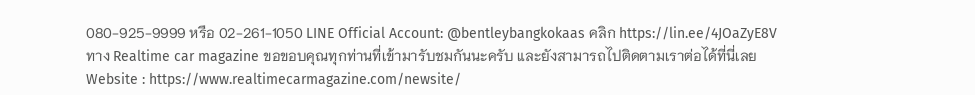080-925-9999 หรือ 02-261-1050 LINE Official Account: @bentleybangkokaas คลิก https://lin.ee/4JOaZyE8V
ทาง Realtime car magazine ขอขอบคุณทุกท่านที่เข้ามารับชมกันนะครับ และยังสามารถไปติดตามเราต่อได้ที่นี่เลย
Website : https://www.realtimecarmagazine.com/newsite/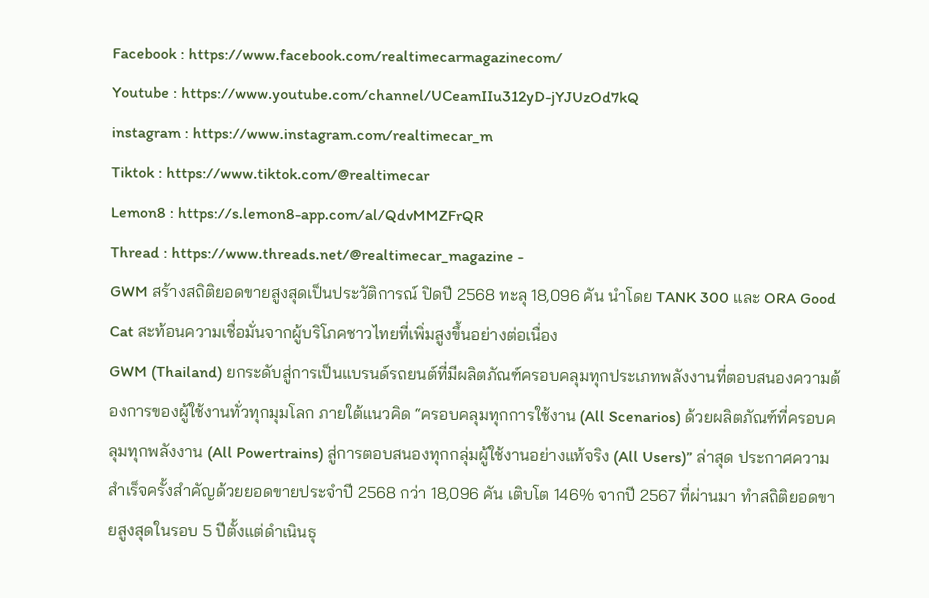Facebook : https://www.facebook.com/realtimecarmagazinecom/
Youtube : https://www.youtube.com/channel/UCeamIIu312yD-jYJUzOd7kQ
instagram : https://www.instagram.com/realtimecar_m
Tiktok : https://www.tiktok.com/@realtimecar
Lemon8 : https://s.lemon8-app.com/al/QdvMMZFrQR
Thread : https://www.threads.net/@realtimecar_magazine -
GWM สร้างสถิติยอดขายสูงสุดเป็นประวัติการณ์ ปิดปี 2568 ทะลุ 18,096 คัน นำโดย TANK 300 และ ORA Good Cat สะท้อนความเชื่อมั่นจากผู้บริโภคชาวไทยที่เพิ่มสูงขึ้นอย่างต่อเนื่อง
GWM (Thailand) ยกระดับสู่การเป็นแบรนด์รถยนต์ที่มีผลิตภัณฑ์ครอบคลุมทุกประเภทพลังงานที่ตอบสนองความต้องการของผู้ใช้งานทั่วทุกมุมโลก ภายใต้แนวคิด “ครอบคลุมทุกการใช้งาน (All Scenarios) ด้วยผลิตภัณฑ์ที่ครอบคลุมทุกพลังงาน (All Powertrains) สู่การตอบสนองทุกกลุ่มผู้ใช้งานอย่างแท้จริง (All Users)” ล่าสุด ประกาศความสำเร็จครั้งสำคัญด้วยยอดขายประจำปี 2568 กว่า 18,096 คัน เติบโต 146% จากปี 2567 ที่ผ่านมา ทำสถิติยอดขายสูงสุดในรอบ 5 ปีตั้งแต่ดำเนินธุ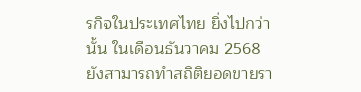รกิจในประเทศไทย ยิ่งไปกว่านั้น ในเดือนธันวาคม 2568 ยังสามารถทำสถิติยอดขายรา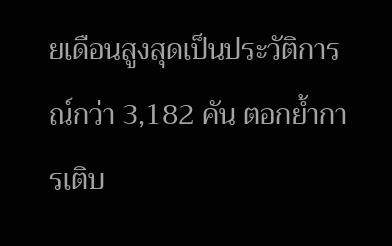ยเดือนสูงสุดเป็นประวัติการณ์กว่า 3,182 คัน ตอกย้ำการเติบ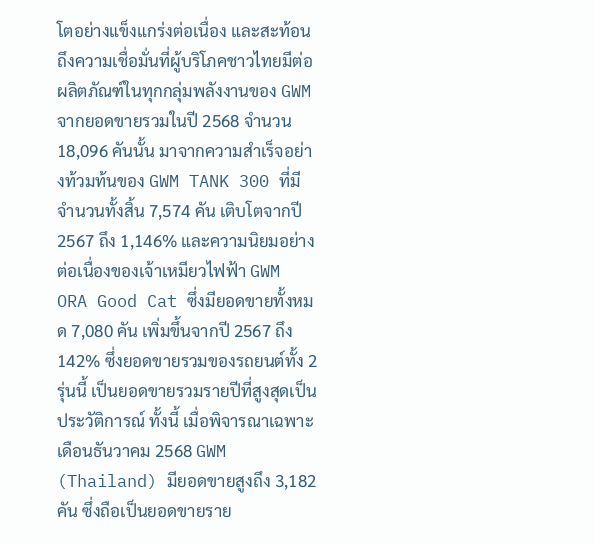โตอย่างแข็งแกร่งต่อเนื่อง และสะท้อนถึงความเชื่อมั่นที่ผู้บริโภคชาวไทยมีต่อผลิตภัณฑ์ในทุกกลุ่มพลังงานของ GWM
จากยอดขายรวมในปี 2568 จำนวน 18,096 คันนั้น มาจากความสำเร็จอย่างท้วมท้นของ GWM TANK 300 ที่มีจำนวนทั้งสิ้น 7,574 คัน เติบโตจากปี 2567 ถึง 1,146% และความนิยมอย่างต่อเนื่องของเจ้าเหมียวไฟฟ้า GWM ORA Good Cat ซึ่งมียอดขายทั้งหมด 7,080 คัน เพิ่มขึ้นจากปี 2567 ถึง 142% ซึ่งยอดขายรวมของรถยนต์ทั้ง 2 รุ่นนี้ เป็นยอดขายรวมรายปีที่สูงสุดเป็นประวัติการณ์ ทั้งนี้ เมื่อพิจารณาเฉพาะเดือนธันวาคม 2568 GWM (Thailand) มียอดขายสูงถึง 3,182 คัน ซึ่งถือเป็นยอดขายราย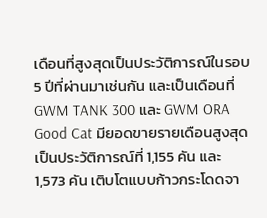เดือนที่สูงสุดเป็นประวัติการณ์ในรอบ 5 ปีที่ผ่านมาเช่นกัน และเป็นเดือนที่ GWM TANK 300 และ GWM ORA Good Cat มียอดขายรายเดือนสูงสุดเป็นประวัติการณ์ที่ 1,155 คัน และ 1,573 คัน เติบโตแบบก้าวกระโดดจา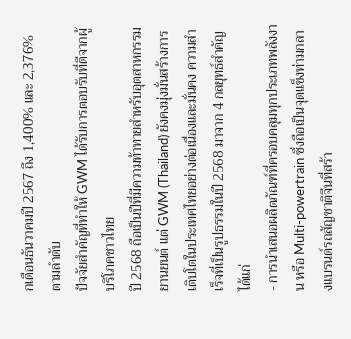กเดือนธันวาคมปี 2567 ถึง 1,400% และ 2,376% ตามลำดับ
ปัจจัยสำคัญที่ทำให้ GWM ได้รับการตอบรับที่ดีจากผู้บริโภคชาวไทย
ปี 2568 ถือเป็นปีที่มีความท้าทายสำหรับอุตสาหกรรมยานยนต์ แต่ GWM (Thailand) ยังคงมุ่งมั่นสร้างการเติบโตในประเทศไทยอย่างต่อเนื่องและมั่นคง ความสำเร็จที่เป็นรูปธรรมในปี 2568 มาจาก 4 กลยุทธ์สำคัญ ได้แก่
- การนำเสนอผลิตภัณฑ์ที่ครอบคลุมทุกประเภทพลังงาน หรือ Multi-powertrain ซึ่งถือเป็นจุดแข็งท่ามกลางแบรนด์รถสัญชาติจีนที่สร้า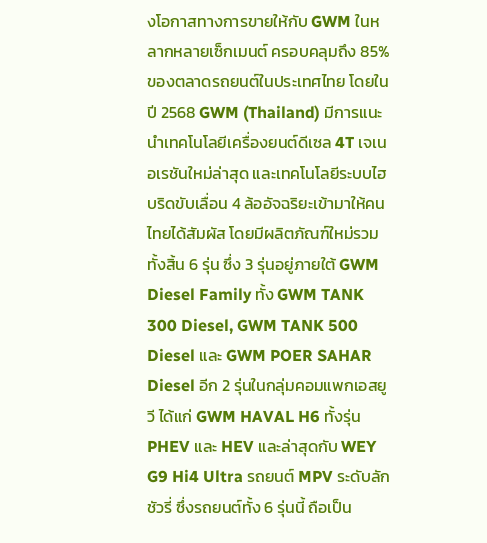งโอกาสทางการขายให้กับ GWM ในหลากหลายเซ็กเมนต์ ครอบคลุมถึง 85% ของตลาดรถยนต์ในประเทศไทย โดยในปี 2568 GWM (Thailand) มีการแนะนำเทคโนโลยีเครื่องยนต์ดีเซล 4T เจเนอเรชันใหม่ล่าสุด และเทคโนโลยีระบบไฮบริดขับเลื่อน 4 ล้ออัจฉริยะเข้ามาให้คนไทยได้สัมผัส โดยมีผลิตภัณฑ์ใหม่รวมทั้งสิ้น 6 รุ่น ซึ่ง 3 รุ่นอยู่ภายใต้ GWM Diesel Family ทั้ง GWM TANK 300 Diesel, GWM TANK 500 Diesel และ GWM POER SAHAR Diesel อีก 2 รุ่นในกลุ่มคอมแพกเอสยูวี ได้แก่ GWM HAVAL H6 ทั้งรุ่น PHEV และ HEV และล่าสุดกับ WEY G9 Hi4 Ultra รถยนต์ MPV ระดับลักชัวรี่ ซึ่งรถยนต์ทั้ง 6 รุ่นนี้ ถือเป็น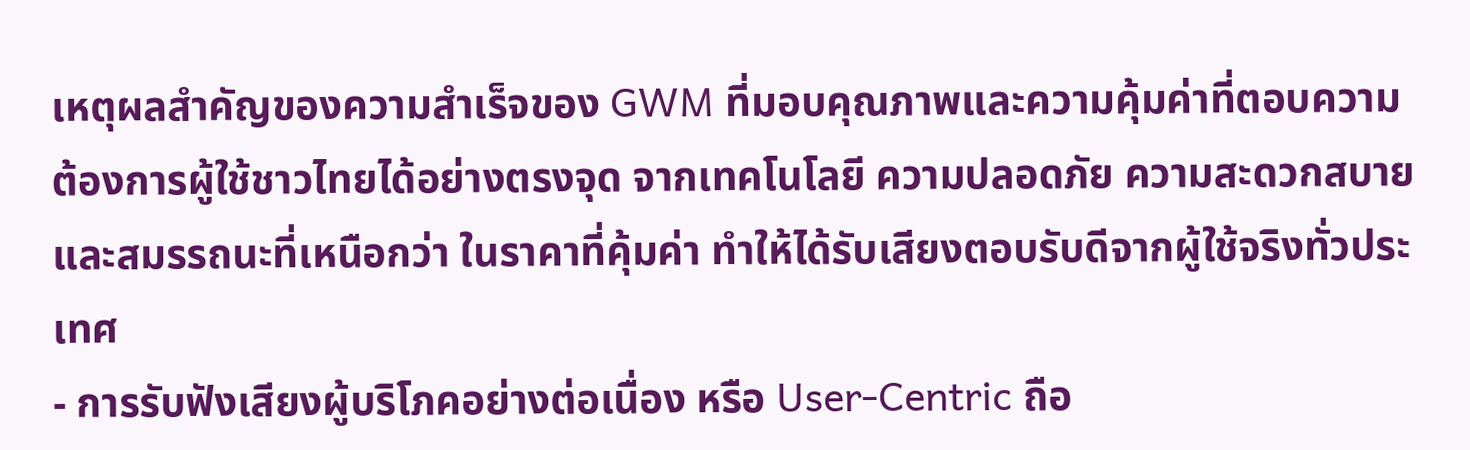เหตุผลสำคัญของความสำเร็จของ GWM ที่มอบคุณภาพและความคุ้มค่าที่ตอบความต้องการผู้ใช้ชาวไทยได้อย่างตรงจุด จากเทคโนโลยี ความปลอดภัย ความสะดวกสบายและสมรรถนะที่เหนือกว่า ในราคาที่คุ้มค่า ทำให้ได้รับเสียงตอบรับดีจากผู้ใช้จริงทั่วประเทศ
- การรับฟังเสียงผู้บริโภคอย่างต่อเนื่อง หรือ User-Centric ถือ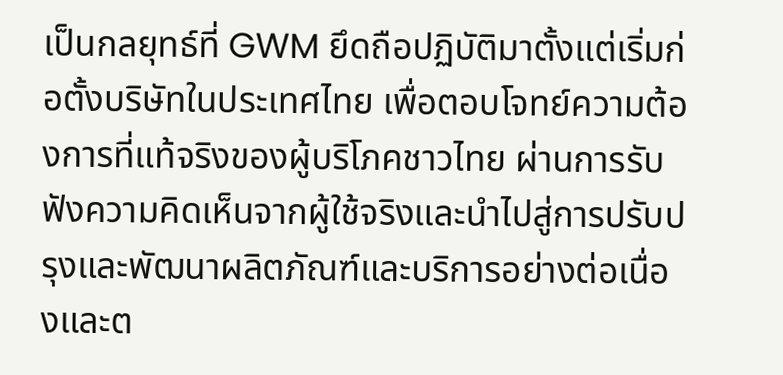เป็นกลยุทธ์ที่ GWM ยึดถือปฏิบัติมาตั้งแต่เริ่มก่อตั้งบริษัทในประเทศไทย เพื่อตอบโจทย์ความต้องการที่แท้จริงของผู้บริโภคชาวไทย ผ่านการรับฟังความคิดเห็นจากผู้ใช้จริงและนำไปสู่การปรับปรุงและพัฒนาผลิตภัณฑ์และบริการอย่างต่อเนื่องและต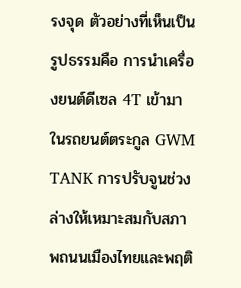รงจุด ตัวอย่างที่เห็นเป็นรูปธรรมคือ การนำเครื่องยนต์ดีเซล 4T เข้ามาในรถยนต์ตระกูล GWM TANK การปรับจูนช่วงล่างให้เหมาะสมกับสภาพถนนเมืองไทยและพฤติ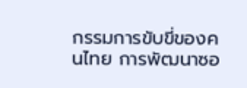กรรมการขับขี่ของคนไทย การพัฒนาซอ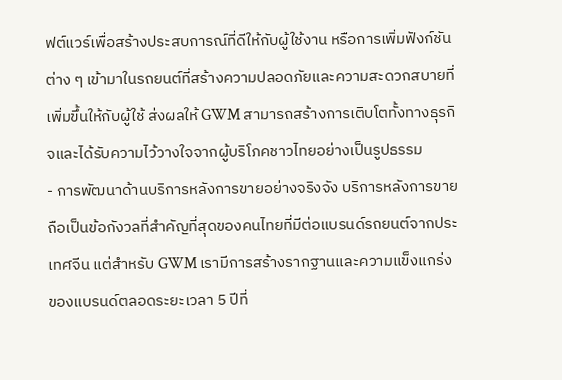ฟต์แวร์เพื่อสร้างประสบการณ์ที่ดีให้กับผู้ใช้งาน หรือการเพิ่มฟังก์ชันต่าง ๆ เข้ามาในรถยนต์ที่สร้างความปลอดภัยและความสะดวกสบายที่เพิ่มขึ้นให้กับผู้ใช้ ส่งผลให้ GWM สามารถสร้างการเติบโตทั้งทางธุรกิจและได้รับความไว้วางใจจากผู้บริโภคชาวไทยอย่างเป็นรูปธรรม
- การพัฒนาด้านบริการหลังการขายอย่างจริงจัง บริการหลังการขายถือเป็นข้อกังวลที่สำคัญที่สุดของคนไทยที่มีต่อแบรนด์รถยนต์จากประเทศจีน แต่สำหรับ GWM เรามีการสร้างรากฐานและความแข็งแกร่งของแบรนด์ตลอดระยะเวลา 5 ปีที่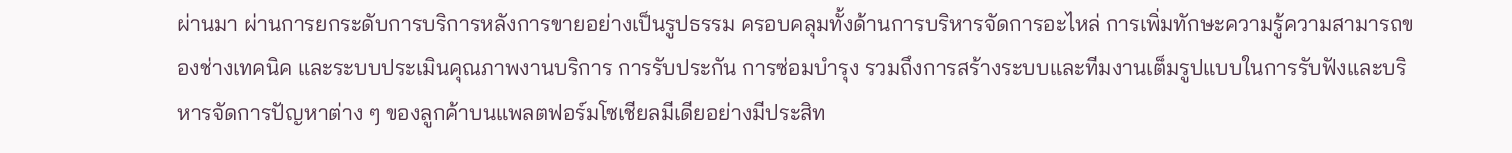ผ่านมา ผ่านการยกระดับการบริการหลังการขายอย่างเป็นรูปธรรม ครอบคลุมทั้งด้านการบริหารจัดการอะไหล่ การเพิ่มทักษะความรู้ความสามารถของช่างเทคนิค และระบบประเมินคุณภาพงานบริการ การรับประกัน การซ่อมบำรุง รวมถึงการสร้างระบบและทีมงานเต็มรูปแบบในการรับฟังและบริหารจัดการปัญหาต่าง ๆ ของลูกค้าบนแพลตฟอร์มโซเชียลมีเดียอย่างมีประสิท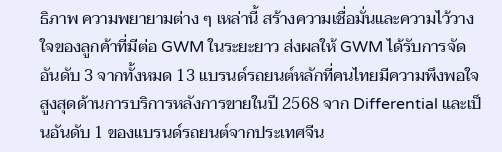ธิภาพ ความพยายามต่าง ๆ เหล่านี้ สร้างความเชื่อมั่นและความไว้วางใจของลูกค้าที่มีต่อ GWM ในระยะยาว ส่งผลให้ GWM ได้รับการจัดอันดับ 3 จากทั้งหมด 13 แบรนด์รถยนต์หลักที่คนไทยมีความพึงพอใจสูงสุดด้านการบริการหลังการขายในปี 2568 จาก Differential และเป็นอันดับ 1 ของแบรนด์รถยนต์จากประเทศจีน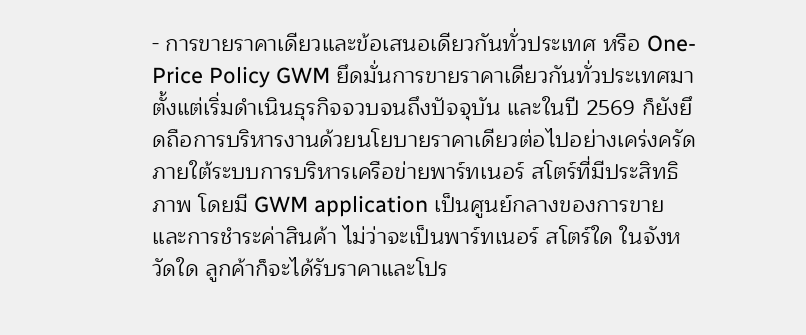- การขายราคาเดียวและข้อเสนอเดียวกันทั่วประเทศ หรือ One-Price Policy GWM ยึดมั่นการขายราคาเดียวกันทั่วประเทศมาตั้งแต่เริ่มดำเนินธุรกิจจวบจนถึงปัจจุบัน และในปี 2569 ก็ยังยึดถือการบริหารงานด้วยนโยบายราคาเดียวต่อไปอย่างเคร่งครัด ภายใต้ระบบการบริหารเครือข่ายพาร์ทเนอร์ สโตร์ที่มีประสิทธิภาพ โดยมี GWM application เป็นศูนย์กลางของการขายและการชำระค่าสินค้า ไม่ว่าจะเป็นพาร์ทเนอร์ สโตร์ใด ในจังหวัดใด ลูกค้าก็จะได้รับราคาและโปร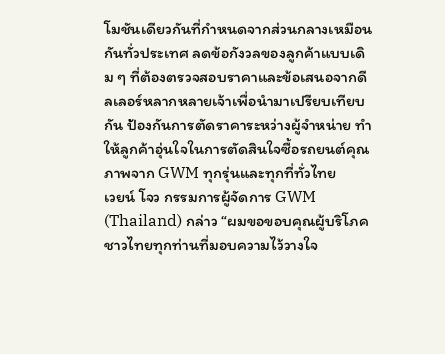โมชันเดียวกันที่กำหนดจากส่วนกลางเหมือนกันทั่วประเทศ ลดข้อกังวลของลูกค้าแบบเดิม ๆ ที่ต้องตรวจสอบราคาและข้อเสนอจากดีลเลอร์หลากหลายเจ้าเพื่อนำมาเปรียบเทียบกัน ป้องกันการตัดราคาระหว่างผู้จำหน่าย ทำให้ลูกค้าอุ่นใจในการตัดสินใจซื้อรถยนต์คุณภาพจาก GWM ทุกรุ่นและทุกที่ทั่วไทย
เวยน์ โจว กรรมการผู้จัดการ GWM (Thailand) กล่าว “ผมขอขอบคุณผู้บริโภคชาวไทยทุกท่านที่มอบความไว้วางใจ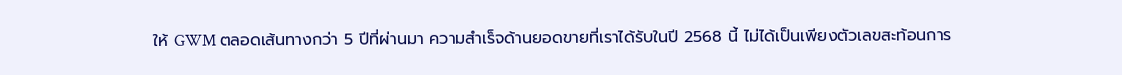ให้ GWM ตลอดเส้นทางกว่า 5 ปีที่ผ่านมา ความสำเร็จด้านยอดขายที่เราได้รับในปี 2568 นี้ ไม่ได้เป็นเพียงตัวเลขสะท้อนการ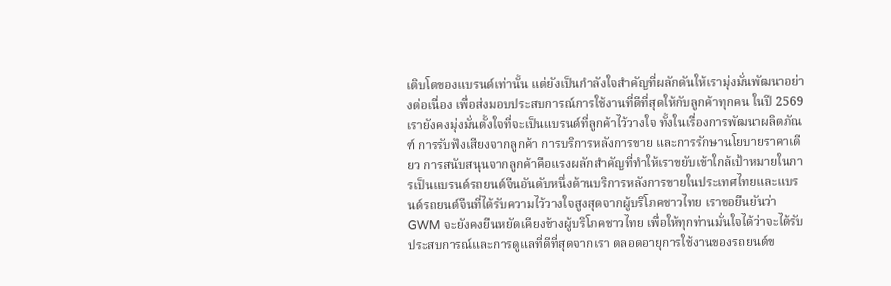เติบโตของแบรนด์เท่านั้น แต่ยังเป็นกำลังใจสำคัญที่ผลักดันให้เรามุ่งมั่นพัฒนาอย่างต่อเนื่อง เพื่อส่งมอบประสบการณ์การใช้งานที่ดีที่สุดให้กับลูกค้าทุกคน ในปี 2569 เรายังคงมุ่งมั่นตั้งใจที่จะเป็นแบรนด์ที่ลูกค้าไว้วางใจ ทั้งในเรื่องการพัฒนาผลิตภัณฑ์ การรับฟังเสียงจากลูกค้า การบริการหลังการขาย และการรักษานโยบายราคาเดียว การสนับสนุนจากลูกค้าคือแรงผลักสำคัญที่ทำให้เราขยับเข้าใกล้เป้าหมายในการเป็นแบรนด์รถยนต์จีนอันดับหนึ่งด้านบริการหลังการขายในประเทศไทยและแบรนด์รถยนต์จีนที่ได้รับความไว้วางใจสูงสุดจากผู้บริโภคชาวไทย เราขอยืนยันว่า GWM จะยังคงยืนหยัดเคียงข้างผู้บริโภคชาวไทย เพื่อให้ทุกท่านมั่นใจได้ว่าจะได้รับประสบการณ์และการดูแลที่ดีที่สุดจากเรา ตลอดอายุการใช้งานของรถยนต์ข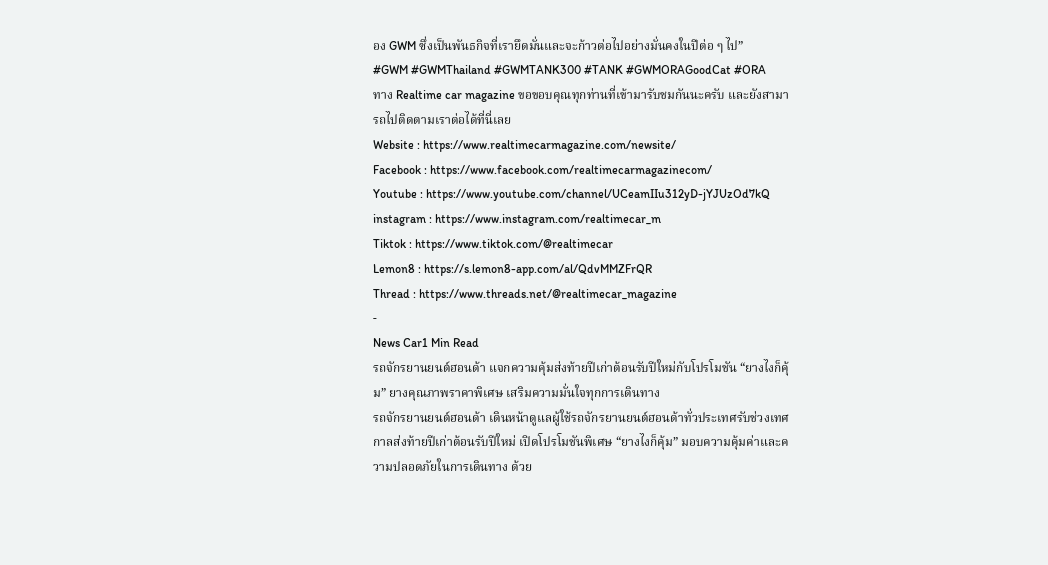อง GWM ซึ่งเป็นพันธกิจที่เรายึดมั่นและจะก้าวต่อไปอย่างมั่นคงในปีต่อ ๆ ไป”
#GWM #GWMThailand #GWMTANK300 #TANK #GWMORAGoodCat #ORA
ทาง Realtime car magazine ขอขอบคุณทุกท่านที่เข้ามารับชมกันนะครับ และยังสามารถไปติดตามเราต่อได้ที่นี่เลย
Website : https://www.realtimecarmagazine.com/newsite/
Facebook : https://www.facebook.com/realtimecarmagazinecom/
Youtube : https://www.youtube.com/channel/UCeamIIu312yD-jYJUzOd7kQ
instagram : https://www.instagram.com/realtimecar_m
Tiktok : https://www.tiktok.com/@realtimecar
Lemon8 : https://s.lemon8-app.com/al/QdvMMZFrQR
Thread : https://www.threads.net/@realtimecar_magazine
-
News Car1 Min Read
รถจักรยานยนต์ฮอนด้า แจกความคุ้มส่งท้ายปีเก่าต้อนรับปีใหม่กับโปรโมชัน “ยางไงก็คุ้ม” ยางคุณภาพราคาพิเศษ เสริมความมั่นใจทุกการเดินทาง
รถจักรยานยนต์ฮอนด้า เดินหน้าดูแลผู้ใช้รถจักรยานยนต์ฮอนด้าทั่วประเทศรับช่วงเทศกาลส่งท้ายปีเก่าต้อนรับปีใหม่ เปิดโปรโมชันพิเศษ “ยางไงก็คุ้ม” มอบความคุ้มค่าและความปลอดภัยในการเดินทาง ด้วย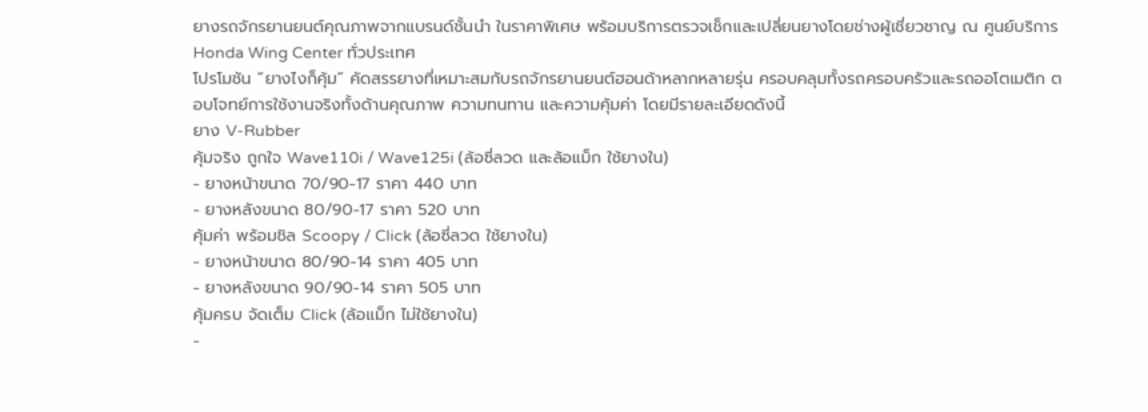ยางรถจักรยานยนต์คุณภาพจากแบรนด์ชั้นนำ ในราคาพิเศษ พร้อมบริการตรวจเช็กและเปลี่ยนยางโดยช่างผู้เชี่ยวชาญ ณ ศูนย์บริการ Honda Wing Center ทั่วประเทศ
โปรโมชัน “ยางไงก็คุ้ม” คัดสรรยางที่เหมาะสมกับรถจักรยานยนต์ฮอนด้าหลากหลายรุ่น ครอบคลุมทั้งรถครอบครัวและรถออโตเมติก ตอบโจทย์การใช้งานจริงทั้งด้านคุณภาพ ความทนทาน และความคุ้มค่า โดยมีรายละเอียดดังนี้
ยาง V-Rubber
คุ้มจริง ถูกใจ Wave110i / Wave125i (ล้อซี่ลวด และล้อแม็ก ใช้ยางใน)
- ยางหน้าขนาด 70/90-17 ราคา 440 บาท
- ยางหลังขนาด 80/90-17 ราคา 520 บาท
คุ้มค่า พร้อมชิล Scoopy / Click (ล้อซี่ลวด ใช้ยางใน)
- ยางหน้าขนาด 80/90-14 ราคา 405 บาท
- ยางหลังขนาด 90/90-14 ราคา 505 บาท
คุ้มครบ จัดเต็ม Click (ล้อแม็ก ไม่ใช้ยางใน)
-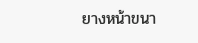ยางหน้าขนา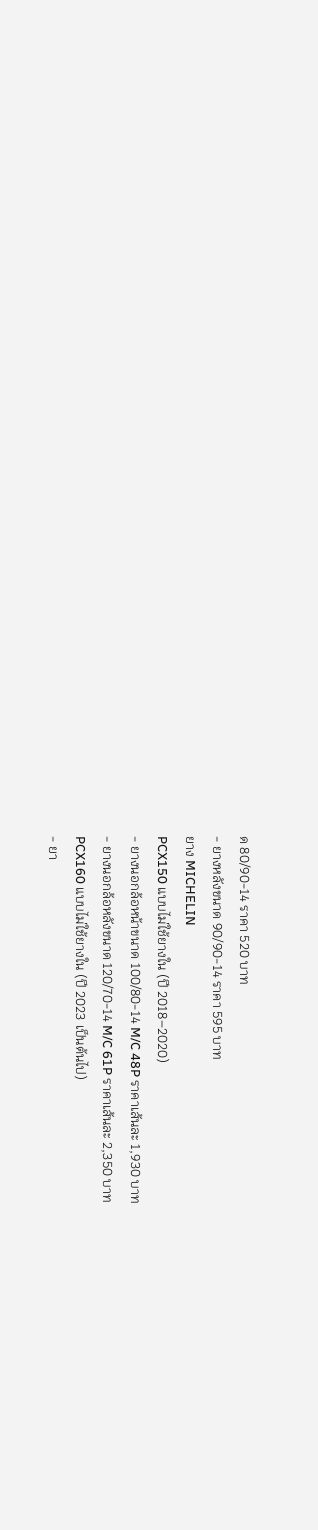ด 80/90-14 ราคา 520 บาท
- ยางหลังขนาด 90/90-14 ราคา 595 บาท
ยาง MICHELIN
PCX150 แบบไม่ใช้ยางใน (ปี 2018–2020)
- ยางนอกล้อหน้าขนาด 100/80-14 M/C 48P ราคาเส้นละ 1,930 บาท
- ยางนอกล้อหลังขนาด 120/70-14 M/C 61P ราคาเส้นละ 2,350 บาท
PCX160 แบบไม่ใช้ยางใน (ปี 2023 เป็นต้นไป)
- ยา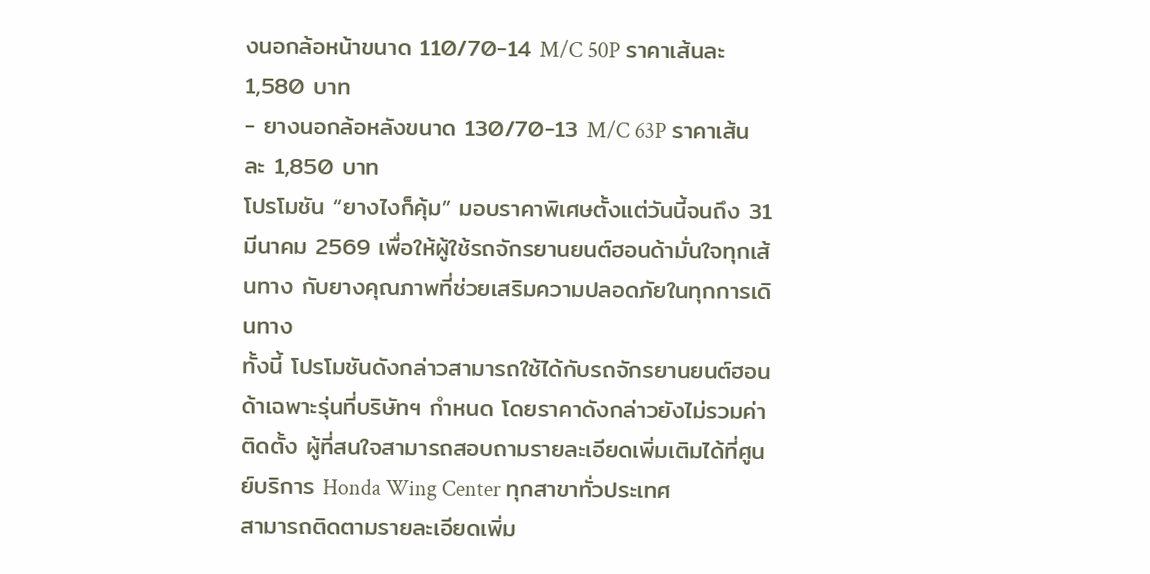งนอกล้อหน้าขนาด 110/70-14 M/C 50P ราคาเส้นละ 1,580 บาท
- ยางนอกล้อหลังขนาด 130/70-13 M/C 63P ราคาเส้นละ 1,850 บาท
โปรโมชัน “ยางไงก็คุ้ม” มอบราคาพิเศษตั้งแต่วันนี้จนถึง 31 มีนาคม 2569 เพื่อให้ผู้ใช้รถจักรยานยนต์ฮอนด้ามั่นใจทุกเส้นทาง กับยางคุณภาพที่ช่วยเสริมความปลอดภัยในทุกการเดินทาง
ทั้งนี้ โปรโมชันดังกล่าวสามารถใช้ได้กับรถจักรยานยนต์ฮอนด้าเฉพาะรุ่นที่บริษัทฯ กำหนด โดยราคาดังกล่าวยังไม่รวมค่าติดตั้ง ผู้ที่สนใจสามารถสอบถามรายละเอียดเพิ่มเติมได้ที่ศูนย์บริการ Honda Wing Center ทุกสาขาทั่วประเทศ
สามารถติดตามรายละเอียดเพิ่ม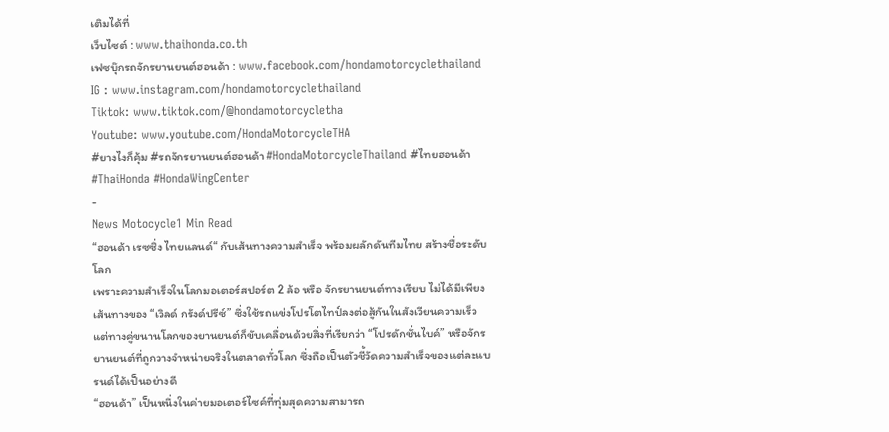เติมได้ที่
เว็บไซต์ : www.thaihonda.co.th
เฟซบุ๊กรถจักรยานยนต์ฮอนด้า : www.facebook.com/hondamotorcyclethailand
IG : www.instagram.com/hondamotorcyclethailand
Tiktok: www.tiktok.com/@hondamotorcycletha
Youtube: www.youtube.com/HondaMotorcycleTHA
#ยางไงก็คุ้ม #รถจักรยานยนต์ฮอนด้า #HondaMotorcycleThailand #ไทยฮอนด้า #ThaiHonda #HondaWingCenter
-
News Motocycle1 Min Read
“ฮอนด้า เรซซิ่ง ไทยแลนด์“ กับเส้นทางความสำเร็จ พร้อมผลักดันทีมไทย สร้างชื่อระดับโลก
เพราะความสำเร็จในโลกมอเตอร์สปอร์ต 2 ล้อ หรือ จักรยานยนต์ทางเรียบ ไม่ได้มีเพียงเส้นทางของ “เวิลด์ กรังด์ปรีซ์” ซึ่งใช้รถแข่งโปรโตไทป์ลงต่อสู้กันในสังเวียนความเร็ว
แต่ทางคู่ขนานโลกของยานยนต์ก็ขับเคลื่อนด้วยสิ่งที่เรียกว่า “โปรดักชั่นไบค์” หรือจักรยานยนต์ที่ถูกวางจำหน่ายจริงในตลาดทั่วโลก ซึ่งถือเป็นตัวชี้วัดความสำเร็จของแต่ละแบรนด์ได้เป็นอย่างดี
“ฮอนด้า” เป็นหนึ่งในค่ายมอเตอร์ไซค์ที่ทุ่มสุดความสามารถ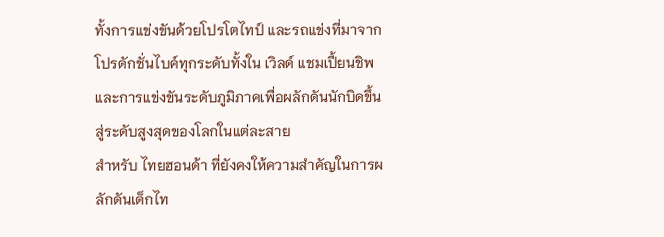ทั้งการแข่งขันด้วยโปรโตไทป์ และรถแข่งที่มาจากโปรดักชั่นไบค์ทุกระดับทั้งใน เวิลด์ แชมเปี้ยนชิพ และการแข่งขันระดับภูมิภาคเพื่อผลักดันนักบิดขึ้นสู่ระดับสูงสุดของโลกในแต่ละสาย
สำหรับ ไทยฮอนด้า ที่ยังคงให้ความสำคัญในการผลักดันเด็กไท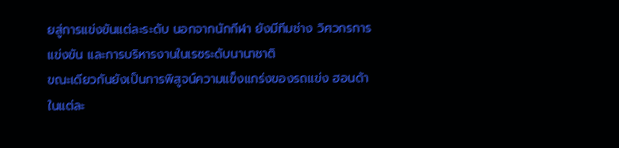ยสู่การแข่งขันแต่ละระดับ นอกจากนักกีฬา ยังมีทีมช่าง วิศวกรการแข่งขัน และการบริหารงานในเรซระดับนานาชาติ
ขณะเดียวกันยังเป็นการพิสูจน์ความแข็งแกร่งของรถแข่ง ฮอนด้า ในแต่ละ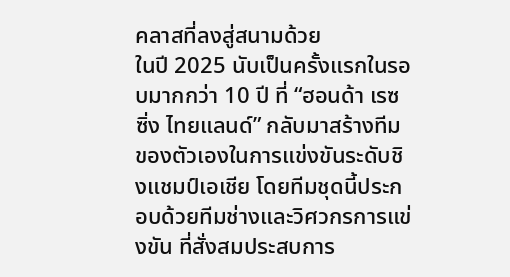คลาสที่ลงสู่สนามด้วย
ในปี 2025 นับเป็นครั้งแรกในรอบมากกว่า 10 ปี ที่ “ฮอนด้า เรซซิ่ง ไทยแลนด์” กลับมาสร้างทีมของตัวเองในการแข่งขันระดับชิงแชมป์เอเชีย โดยทีมชุดนี้ประกอบด้วยทีมช่างและวิศวกรการแข่งขัน ที่สั่งสมประสบการ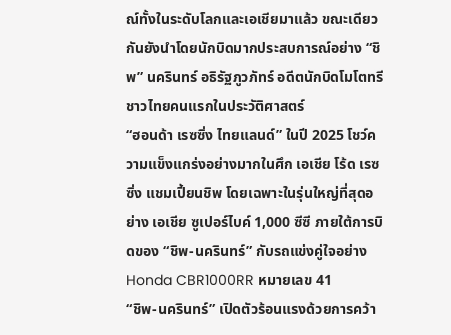ณ์ทั้งในระดับโลกและเอเชียมาแล้ว ขณะเดียวกันยังนำโดยนักบิดมากประสบการณ์อย่าง “ชิพ” นครินทร์ อธิรัฐภูวภัทร์ อดีตนักบิดโมโตทรีชาวไทยคนแรกในประวัติศาสตร์
“ฮอนด้า เรซซิ่ง ไทยแลนด์” ในปี 2025 โชว์ความแข็งแกร่งอย่างมากในศึก เอเชีย โร้ด เรซซิ่ง แชมเปี้ยนชิพ โดยเฉพาะในรุ่นใหญ่ที่สุดอย่าง เอเชีย ซูเปอร์ไบค์ 1,000 ซีซี ภายใต้การบิดของ “ชิพ-นครินทร์” กับรถแข่งคู่ใจอย่าง Honda CBR1000RR หมายเลข 41
“ชิพ-นครินทร์” เปิดตัวร้อนแรงด้วยการคว้า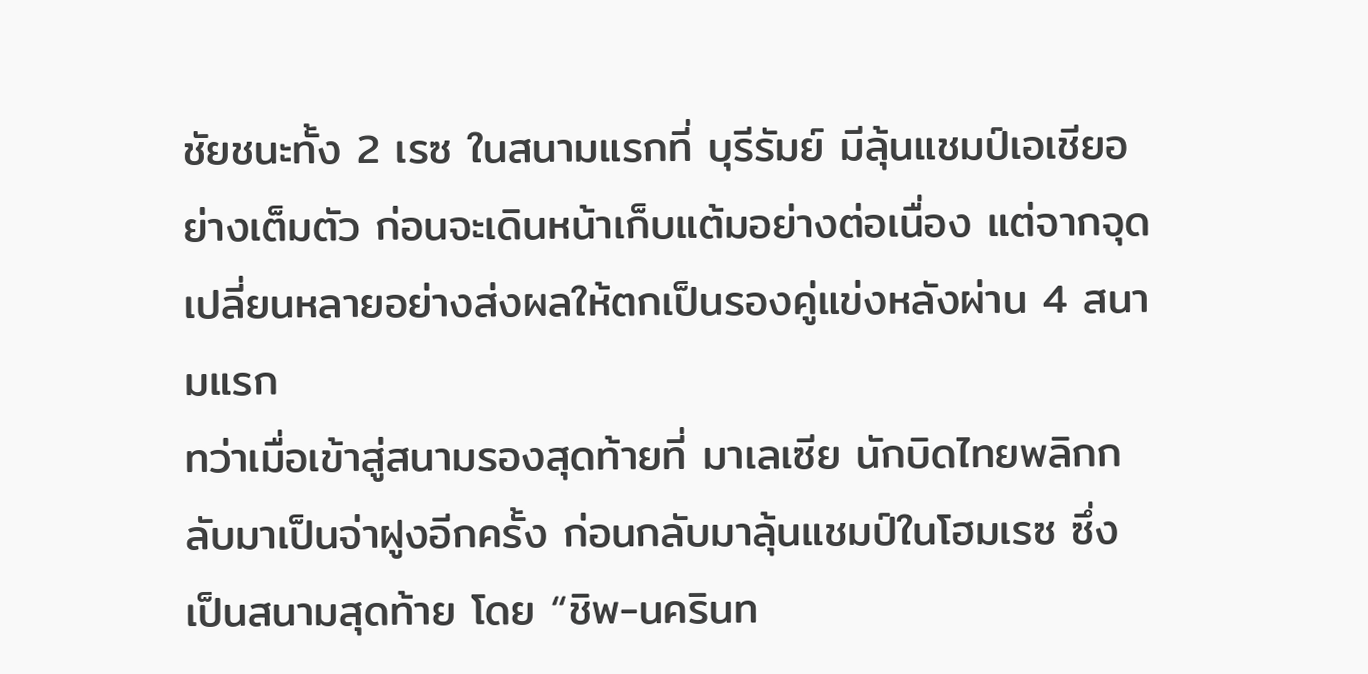ชัยชนะทั้ง 2 เรซ ในสนามแรกที่ บุรีรัมย์ มีลุ้นแชมป์เอเชียอย่างเต็มตัว ก่อนจะเดินหน้าเก็บแต้มอย่างต่อเนื่อง แต่จากจุดเปลี่ยนหลายอย่างส่งผลให้ตกเป็นรองคู่แข่งหลังผ่าน 4 สนามแรก
ทว่าเมื่อเข้าสู่สนามรองสุดท้ายที่ มาเลเซีย นักบิดไทยพลิกกลับมาเป็นจ่าฝูงอีกครั้ง ก่อนกลับมาลุ้นแชมป์ในโฮมเรซ ซึ่งเป็นสนามสุดท้าย โดย “ชิพ-นครินท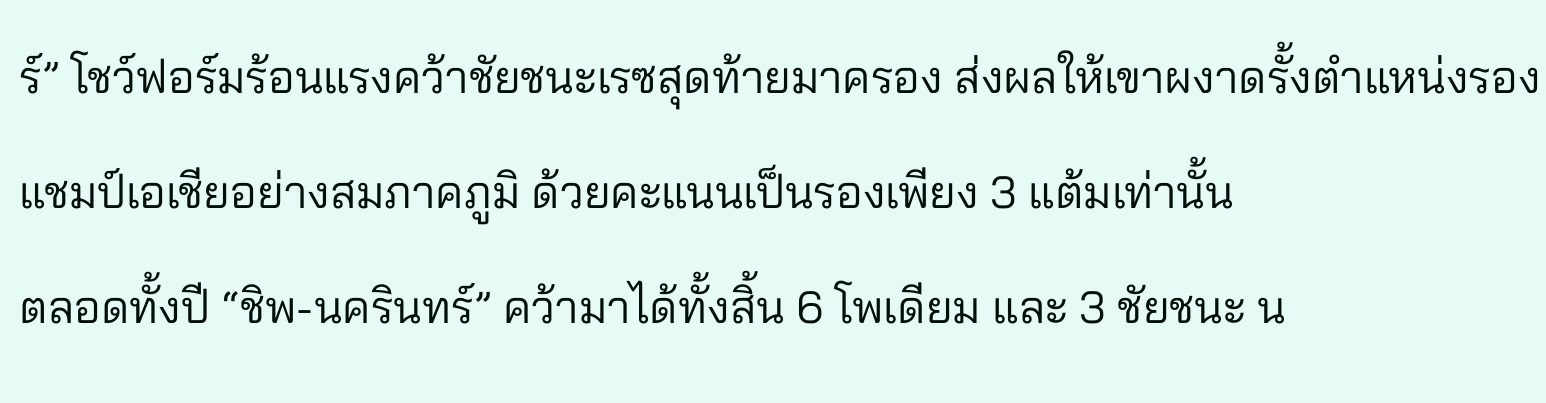ร์” โชว์ฟอร์มร้อนแรงคว้าชัยชนะเรซสุดท้ายมาครอง ส่งผลให้เขาผงาดรั้งตำแหน่งรองแชมป์เอเชียอย่างสมภาคภูมิ ด้วยคะแนนเป็นรองเพียง 3 แต้มเท่านั้น
ตลอดทั้งปี “ชิพ-นครินทร์” คว้ามาได้ทั้งสิ้น 6 โพเดียม และ 3 ชัยชนะ น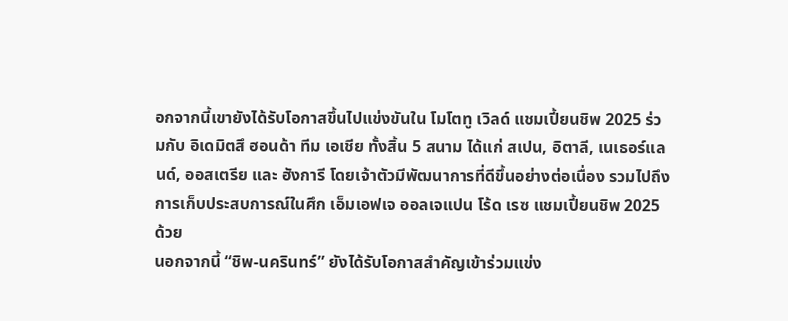อกจากนี้เขายังได้รับโอกาสขึ้นไปแข่งขันใน โมโตทู เวิลด์ แชมเปี้ยนชิพ 2025 ร่วมกับ อิเดมิตสึ ฮอนด้า ทีม เอเชีย ทั้งสิ้น 5 สนาม ได้แก่ สเปน, อิตาลี, เนเธอร์แลนด์, ออสเตรีย และ ฮังการี โดยเจ้าตัวมีพัฒนาการที่ดีขึ้นอย่างต่อเนื่อง รวมไปถึงการเก็บประสบการณ์ในศึก เอ็มเอฟเจ ออลเจแปน โร้ด เรซ แชมเปี้ยนชิพ 2025 ด้วย
นอกจากนี้ “ชิพ-นครินทร์” ยังได้รับโอกาสสำคัญเข้าร่วมแข่ง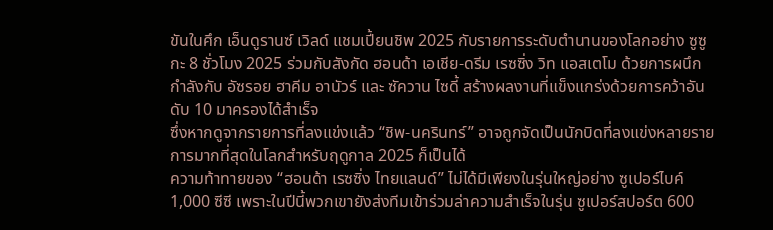ขันในศึก เอ็นดูรานซ์ เวิลด์ แชมเปี้ยนชิพ 2025 กับรายการระดับตำนานของโลกอย่าง ซูซูกะ 8 ชั่วโมง 2025 ร่วมกับสังกัด ฮอนด้า เอเชีย-ดรีม เรซซิ่ง วิท แอสเตโม ด้วยการผนึกกำลังกับ อัซรอย ฮาคีม อานัวร์ และ ซัควาน ไซดี้ สร้างผลงานที่แข็งแกร่งด้วยการคว้าอันดับ 10 มาครองได้สำเร็จ
ซึ่งหากดูจากรายการที่ลงแข่งแล้ว “ชิพ-นครินทร์” อาจถูกจัดเป็นนักบิดที่ลงแข่งหลายรายการมากที่สุดในโลกสำหรับฤดูกาล 2025 ก็เป็นได้
ความท้าทายของ “ฮอนด้า เรซซิ่ง ไทยแลนด์” ไม่ได้มีเพียงในรุ่นใหญ่อย่าง ซูเปอร์ไบค์ 1,000 ซีซี เพราะในปีนี้พวกเขายังส่งทีมเข้าร่วมล่าความสำเร็จในรุ่น ซูเปอร์สปอร์ต 600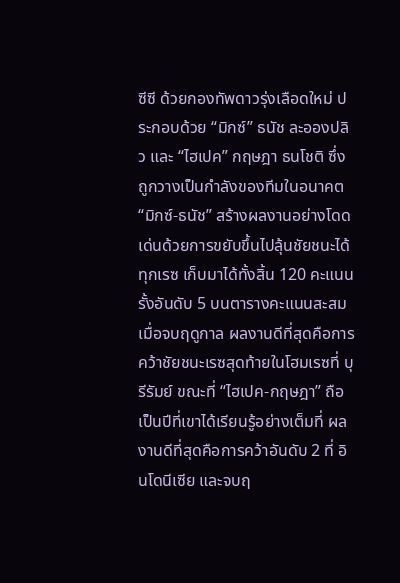ซีซี ด้วยกองทัพดาวรุ่งเลือดใหม่ ประกอบด้วย “มิกซ์” ธนัช ละอองปลิว และ “ไฮเปค” กฤษฎา ธนโชติ ซึ่งถูกวางเป็นกำลังของทีมในอนาคต
“มิกซ์-ธนัช” สร้างผลงานอย่างโดดเด่นด้วยการขยับขึ้นไปลุ้นชัยชนะได้ทุกเรซ เก็บมาได้ทั้งสิ้น 120 คะแนน รั้งอันดับ 5 บนตารางคะแนนสะสมเมื่อจบฤดูกาล ผลงานดีที่สุดคือการคว้าชัยชนะเรซสุดท้ายในโฮมเรซที่ บุรีรัมย์ ขณะที่ “ไฮเปค-กฤษฎา” ถือเป็นปีที่เขาได้เรียนรู้อย่างเต็มที่ ผลงานดีที่สุดคือการคว้าอันดับ 2 ที่ อินโดนีเซีย และจบฤ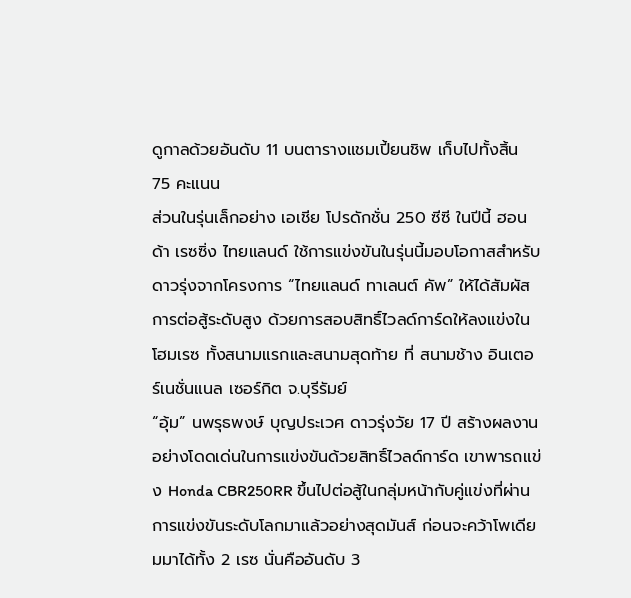ดูกาลด้วยอันดับ 11 บนตารางแชมเปี้ยนชิพ เก็บไปทั้งสิ้น 75 คะแนน
ส่วนในรุ่นเล็กอย่าง เอเชีย โปรดักชั่น 250 ซีซี ในปีนี้ ฮอนด้า เรซซิ่ง ไทยแลนด์ ใช้การแข่งขันในรุ่นนี้มอบโอกาสสำหรับดาวรุ่งจากโครงการ “ไทยแลนด์ ทาเลนต์ คัพ” ให้ได้สัมผัสการต่อสู้ระดับสูง ด้วยการสอบสิทธิ์ไวลด์การ์ดให้ลงแข่งในโฮมเรซ ทั้งสนามแรกและสนามสุดท้าย ที่ สนามช้าง อินเตอร์เนชั่นแนล เซอร์กิต จ.บุรีรัมย์
“อุ้ม” นพรุธพงษ์ บุญประเวศ ดาวรุ่งวัย 17 ปี สร้างผลงานอย่างโดดเด่นในการแข่งขันด้วยสิทธิ์ไวลด์การ์ด เขาพารถแข่ง Honda CBR250RR ขึ้นไปต่อสู้ในกลุ่มหน้ากับคู่แข่งที่ผ่านการแข่งขันระดับโลกมาแล้วอย่างสุดมันส์ ก่อนจะคว้าโพเดียมมาได้ทั้ง 2 เรซ นั่นคืออันดับ 3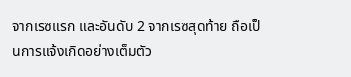จากเรซแรก และอันดับ 2 จากเรซสุดท้าย ถือเป็นการแจ้งเกิดอย่างเต็มตัว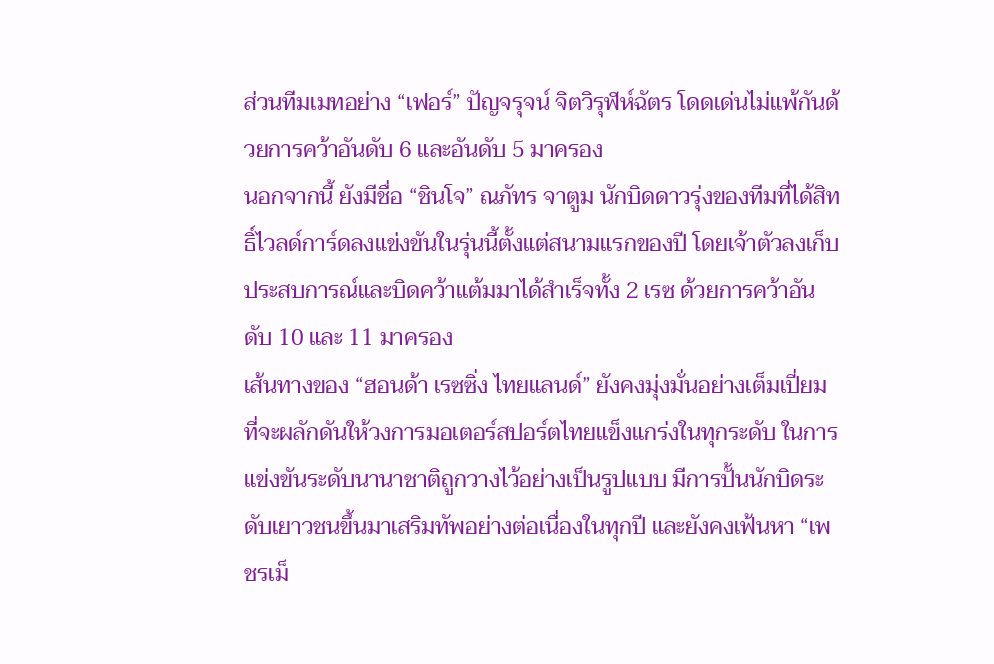ส่วนทีมเมทอย่าง “เฟอร์” ปัญจรุจน์ จิตวิรุฬห์ฉัตร โดดเด่นไม่แพ้กันด้วยการคว้าอันดับ 6 และอันดับ 5 มาครอง
นอกจากนี้ ยังมีชื่อ “ชินโจ” ณภัทร จาตูม นักบิดดาวรุ่งของทีมที่ได้สิทธิ์ไวลด์การ์ดลงแข่งขันในรุ่นนี้ตั้งแต่สนามแรกของปี โดยเจ้าตัวลงเก็บประสบการณ์และบิดคว้าแต้มมาได้สำเร็จทั้ง 2 เรซ ด้วยการคว้าอันดับ 10 และ 11 มาครอง
เส้นทางของ “ฮอนด้า เรซซิ่ง ไทยแลนด์” ยังคงมุ่งมั่นอย่างเต็มเปี่ยม ที่จะผลักดันให้วงการมอเตอร์สปอร์ตไทยแข็งแกร่งในทุกระดับ ในการแข่งขันระดับนานาชาติถูกวางไว้อย่างเป็นรูปแบบ มีการปั้นนักบิดระดับเยาวชนขึ้นมาเสริมทัพอย่างต่อเนื่องในทุกปี และยังคงเฟ้นหา “เพชรเม็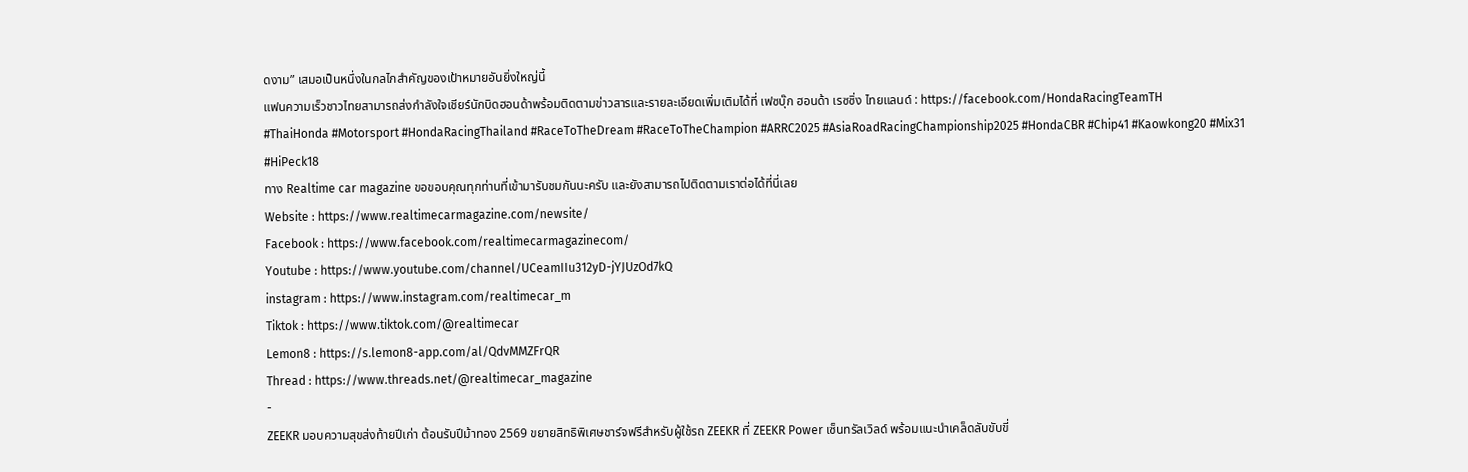ดงาม” เสมอเป็นหนึ่งในกลไกสำคัญของเป้าหมายอันยิ่งใหญ่นี้
แฟนความเร็วชาวไทยสามารถส่งกำลังใจเชียร์นักบิดฮอนด้าพร้อมติดตามข่าวสารและรายละเอียดเพิ่มเติมได้ที่ เฟซบุ๊ก ฮอนด้า เรซซิ่ง ไทยแลนด์ : https://facebook.com/HondaRacingTeamTH
#ThaiHonda #Motorsport #HondaRacingThailand #RaceToTheDream #RaceToTheChampion #ARRC2025 #AsiaRoadRacingChampionship2025 #HondaCBR #Chip41 #Kaowkong20 #Mix31 #HiPeck18
ทาง Realtime car magazine ขอขอบคุณทุกท่านที่เข้ามารับชมกันนะครับ และยังสามารถไปติดตามเราต่อได้ที่นี่เลย
Website : https://www.realtimecarmagazine.com/newsite/
Facebook : https://www.facebook.com/realtimecarmagazinecom/
Youtube : https://www.youtube.com/channel/UCeamIIu312yD-jYJUzOd7kQ
instagram : https://www.instagram.com/realtimecar_m
Tiktok : https://www.tiktok.com/@realtimecar
Lemon8 : https://s.lemon8-app.com/al/QdvMMZFrQR
Thread : https://www.threads.net/@realtimecar_magazine
-
ZEEKR มอบความสุขส่งท้ายปีเก่า ต้อนรับปีม้าทอง 2569 ขยายสิทธิพิเศษชาร์จฟรีสำหรับผู้ใช้รถ ZEEKR ที่ ZEEKR Power เซ็นทรัลเวิลด์ พร้อมแนะนำเคล็ดลับขับขี่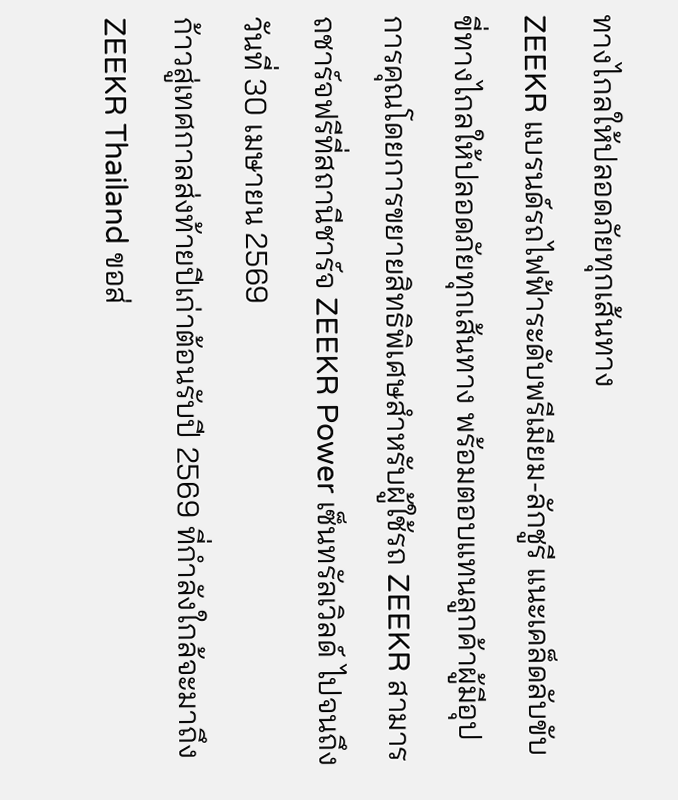ทางไกลให้ปลอดภัยทุกเส้นทาง
ZEEKR แบรนด์รถไฟฟ้าระดับพรีเมียม-ลักชูรี แนะเคล็ดลับขับขี่ทางไกลให้ปลอดภัยทุกเส้นทาง พร้อมตอบแทนลูกค้าผู้มีอุปการคุณโดยการขยายสิทธิพิเศษสำหรับผู้ใช้รถ ZEEKR สามารถชาร์จฟรีที่สถานีชาร์จ ZEEKR Power เซ็นทรัลเวิลด์ ไปจนถึงวันที่ 30 เมษายน 2569
ก้าวสู่เทศกาลส่งท้ายปีเก่าต้อนรับปี 2569 ที่กำลังใกล้จะมาถึง ZEEKR Thailand ขอส่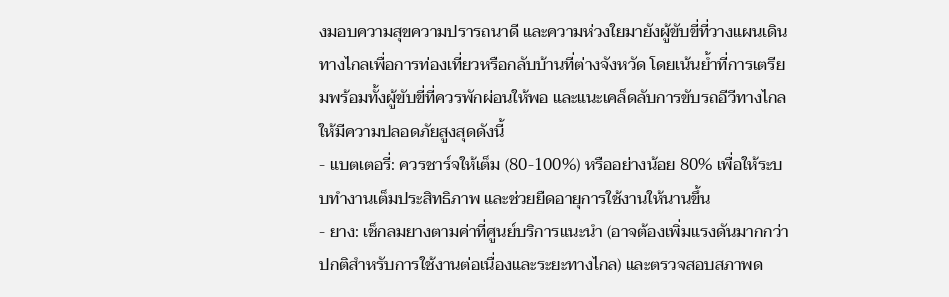งมอบความสุขความปรารถนาดี และความห่วงใยมายังผู้ขับขี่ที่วางแผนเดินทางไกลเพื่อการท่องเที่ยวหรือกลับบ้านที่ต่างจังหวัด โดยเน้นย้ำที่การเตรียมพร้อมทั้งผู้ขับขี่ที่ควรพักผ่อนให้พอ และแนะเคล็ดลับการขับรถอีวีทางไกลให้มีความปลอดภัยสูงสุดดังนี้
- แบตเตอรี่: ควรชาร์จให้เต็ม (80-100%) หรืออย่างน้อย 80% เพื่อให้ระบบทำงานเต็มประสิทธิภาพ และช่วยยืดอายุการใช้งานให้นานขึ้น
- ยาง: เช็กลมยางตามค่าที่ศูนย์บริการแนะนำ (อาจต้องเพิ่มแรงดันมากกว่าปกติสำหรับการใช้งานต่อเนื่องและระยะทางไกล) และตรวจสอบสภาพด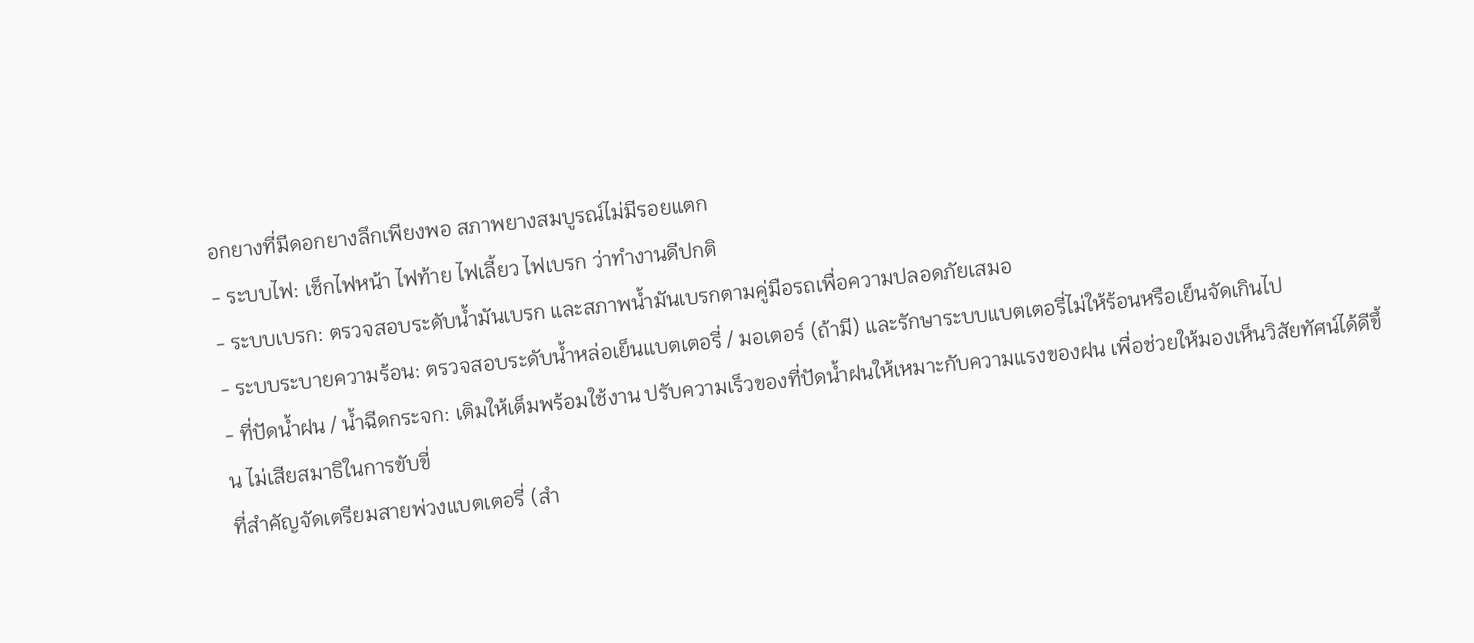อกยางที่มีดอกยางลึกเพียงพอ สภาพยางสมบูรณ์ไม่มีรอยแตก
- ระบบไฟ: เช็กไฟหน้า ไฟท้าย ไฟเลี้ยว ไฟเบรก ว่าทำงานดีปกติ
- ระบบเบรก: ตรวจสอบระดับน้ำมันเบรก และสภาพน้ำมันเบรกตามคู่มือรถเพื่อความปลอดภัยเสมอ
- ระบบระบายความร้อน: ตรวจสอบระดับน้ำหล่อเย็นแบตเตอรี่ / มอเตอร์ (ถ้ามี) และรักษาระบบแบตเตอรี่ไม่ให้ร้อนหรือเย็นจัดเกินไป
- ที่ปัดน้ำฝน / น้ำฉีดกระจก: เติมให้เต็มพร้อมใช้งาน ปรับความเร็วของที่ปัดน้ำฝนให้เหมาะกับความแรงของฝน เพื่อช่วยให้มองเห็นวิสัยทัศน์ได้ดีขึ้น ไม่เสียสมาธิในการขับขี่
ที่สำคัญจัดเตรียมสายพ่วงแบตเตอรี่ (สำ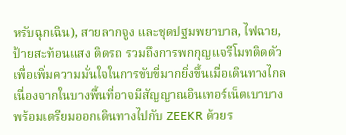หรับฉุกเฉิน), สายลากจูง และชุดปฐมพยาบาล, ไฟฉาย, ป้ายสะท้อนแสง ติดรถ รวมถึงการพกกุญแจรีโมทติดตัวเพื่อเพิ่มความมั่นใจในการขับขี่มากยิ่งขึ้นเมื่อเดินทางไกล เนื่องจากในบางพื้นที่อาจมีสัญญาณอินเทอร์เน็ตเบาบาง
พร้อมเตรียมออกเดินทางไปกับ ZEEKR ด้วยร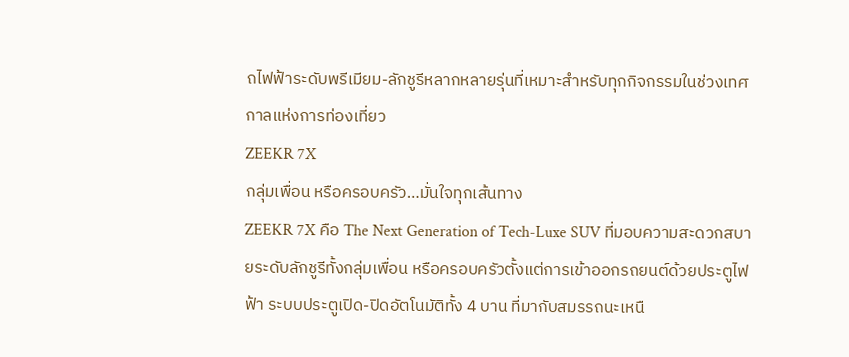ถไฟฟ้าระดับพรีเมียม-ลักชูรีหลากหลายรุ่นที่เหมาะสำหรับทุกกิจกรรมในช่วงเทศกาลแห่งการท่องเที่ยว
ZEEKR 7X
กลุ่มเพื่อน หรือครอบครัว…มั่นใจทุกเส้นทาง
ZEEKR 7X คือ The Next Generation of Tech-Luxe SUV ที่มอบความสะดวกสบายระดับลักชูรีทั้งกลุ่มเพื่อน หรือครอบครัวตั้งแต่การเข้าออกรถยนต์ด้วยประตูไฟฟ้า ระบบประตูเปิด-ปิดอัตโนมัติทั้ง 4 บาน ที่มากับสมรรถนะเหนื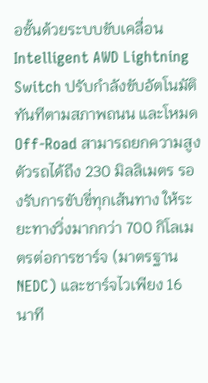อชั้นด้วยระบบขับเคลื่อน Intelligent AWD Lightning Switch ปรับกำลังขับอัตโนมัติทันทีตามสภาพถนน และโหมด Off-Road สามารถยกความสูงตัวรถได้ถึง 230 มิลลิเมตร รองรับการขับขี่ทุกเส้นทาง ให้ระยะทางวิ่งมากกว่า 700 กิโลเมตรต่อการชาร์จ (มาตรฐาน NEDC) และชาร์จไวเพียง 16 นาที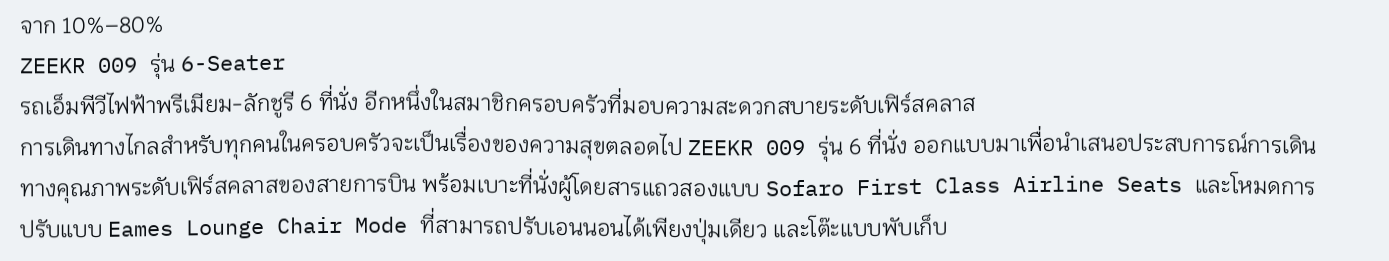จาก 10%–80%
ZEEKR 009 รุ่น 6-Seater
รถเอ็มพีวีไฟฟ้าพรีเมียม-ลักชูรี 6 ที่นั่ง อีกหนึ่งในสมาชิกครอบครัวที่มอบความสะดวกสบายระดับเฟิร์สคลาส
การเดินทางไกลสำหรับทุกคนในครอบครัวจะเป็นเรื่องของความสุขตลอดไป ZEEKR 009 รุ่น 6 ที่นั่ง ออกแบบมาเพื่อนำเสนอประสบการณ์การเดินทางคุณภาพระดับเฟิร์สคลาสของสายการบิน พร้อมเบาะที่นั่งผู้โดยสารแถวสองแบบ Sofaro First Class Airline Seats และโหมดการปรับแบบ Eames Lounge Chair Mode ที่สามารถปรับเอนนอนได้เพียงปุ่มเดียว และโต๊ะแบบพับเก็บ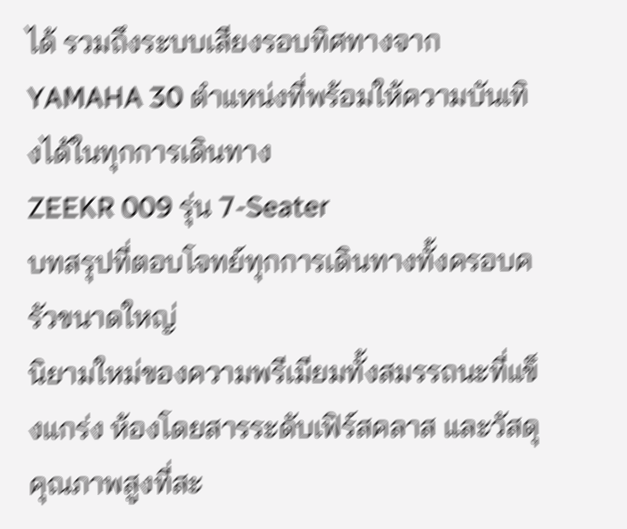ได้ รวมถึงระบบเสียงรอบทิศทางจาก YAMAHA 30 ตำแหน่งที่พร้อมให้ความบันเทิงได้ในทุกการเดินทาง
ZEEKR 009 รุ่น 7-Seater
บทสรุปที่ตอบโจทย์ทุกการเดินทางทั้งครอบครัวขนาดใหญ่
นิยามใหม่ของความพรีเมียมทั้งสมรรถนะที่แข็งแกร่ง ห้องโดยสารระดับเฟิร์สคลาส และวัสดุคุณภาพสูงที่สะ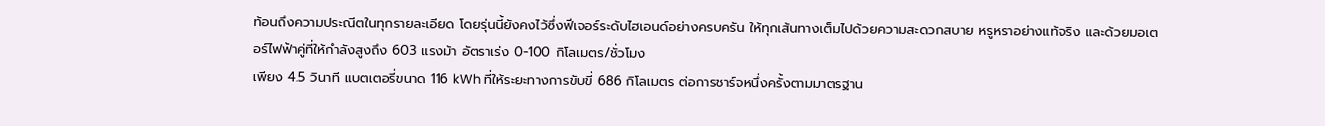ท้อนถึงความประณีตในทุกรายละเอียด โดยรุ่นนี้ยังคงไว้ซึ่งฟีเจอร์ระดับไฮเอนด์อย่างครบครัน ให้ทุกเส้นทางเต็มไปด้วยความสะดวกสบาย หรูหราอย่างแท้จริง และด้วยมอเตอร์ไฟฟ้าคู่ที่ให้กำลังสูงถึง 603 แรงม้า อัตราเร่ง 0-100 กิโลเมตร/ชั่วโมง
เพียง 4.5 วินาที แบตเตอรี่ขนาด 116 kWh ที่ให้ระยะทางการขับขี่ 686 กิโลเมตร ต่อการชาร์จหนึ่งครั้งตามมาตรฐาน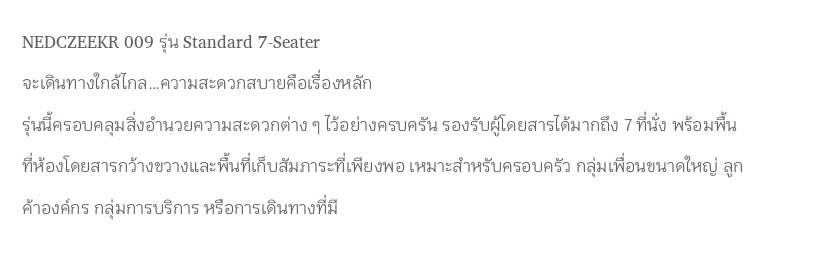NEDCZEEKR 009 รุ่น Standard 7-Seater
จะเดินทางใกล้ไกล…ความสะดวกสบายคือเรื่องหลัก
รุ่นนี้ครอบคลุมสิ่งอำนวยความสะดวกต่าง ๆ ไว้อย่างครบครัน รองรับผู้โดยสารได้มากถึง 7 ที่นั่ง พร้อมพื้นที่ห้องโดยสารกว้างขวางและพื้นที่เก็บสัมภาระที่เพียงพอ เหมาะสำหรับครอบครัว กลุ่มเพื่อนขนาดใหญ่ ลูกค้าองค์กร กลุ่มการบริการ หรือการเดินทางที่มี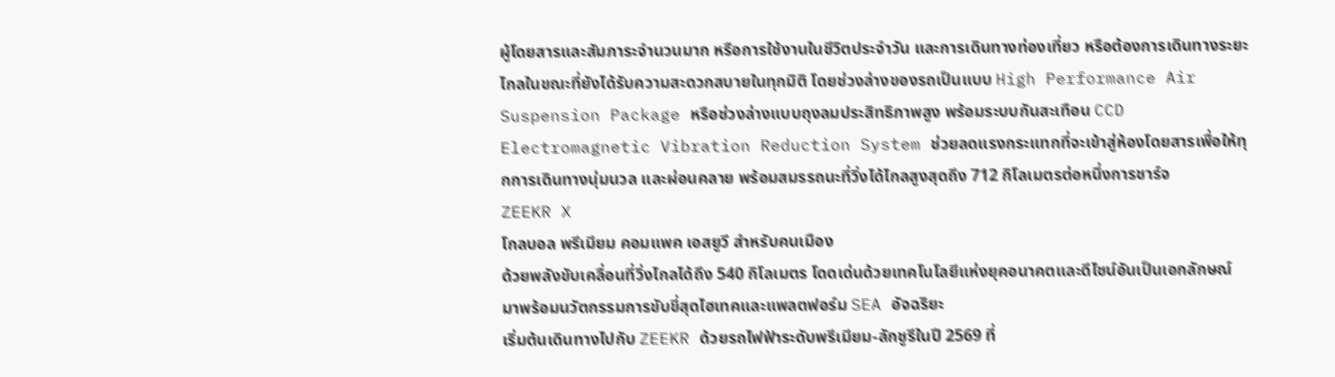ผู้โดยสารและสัมภาระจำนวนมาก หรือการใช้งานในชีวิตประจำวัน และการเดินทางท่องเที่ยว หรือต้องการเดินทางระยะไกลในขณะที่ยังได้รับความสะดวกสบายในทุกมิติ โดยช่วงล่างของรถเป็นแบบ High Performance Air Suspension Package หรือช่วงล่างแบบถุงลมประสิทธิภาพสูง พร้อมระบบกันสะเทือน CCD Electromagnetic Vibration Reduction System ช่วยลดแรงกระแทกที่จะเข้าสู่ห้องโดยสารเพื่อให้ทุกการเดินทางนุ่มนวล และผ่อนคลาย พร้อมสมรรถนะที่วิ่งได้ไกลสูงสุดถึง 712 กิโลเมตรต่อหนึ่งการชาร์จ
ZEEKR X
โกลบอล พรีเมียม คอมแพค เอสยูวี สำหรับคนเมือง
ด้วยพลังขับเคลื่อนที่วิ่งไกลได้ถึง 540 กิโลเมตร โดดเด่นด้วยเทคโนโลยีแห่งยุคอนาคตและดีไซน์อันเป็นเอกลักษณ์ มาพร้อมนวัตกรรมการขับขี่สุดไฮเทคและแพลตฟอร์ม SEA อัจฉริยะ
เริ่มต้นเดินทางไปกับ ZEEKR ด้วยรถไฟฟ้าระดับพรีเมียม-ลักชูรีในปี 2569 ที่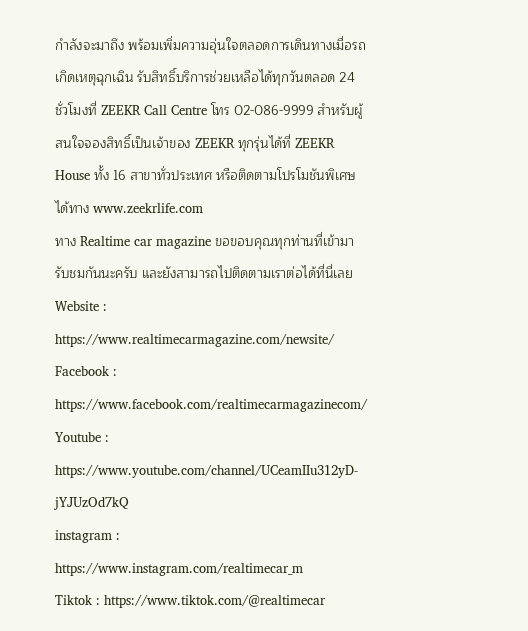กำลังจะมาถึง พร้อมเพิ่มความอุ่นใจตลอดการเดินทางเมื่อรถเกิดเหตุฉุกเฉิน รับสิทธิ์บริการช่วยเหลือได้ทุกวันตลอด 24 ชั่วโมงที่ ZEEKR Call Centre โทร 02-086-9999 สำหรับผู้สนใจจองสิทธิ์เป็นเจ้าของ ZEEKR ทุกรุ่นได้ที่ ZEEKR House ทั้ง 16 สาขาทั่วประเทศ หรือติดตามโปรโมชันพิเศษได้ทาง www.zeekrlife.com
ทาง Realtime car magazine ขอขอบคุณทุกท่านที่เข้ามารับชมกันนะครับ และยังสามารถไปติดตามเราต่อได้ที่นี่เลย
Website : https://www.realtimecarmagazine.com/newsite/
Facebook : https://www.facebook.com/realtimecarmagazinecom/
Youtube : https://www.youtube.com/channel/UCeamIIu312yD-jYJUzOd7kQ
instagram : https://www.instagram.com/realtimecar_m
Tiktok : https://www.tiktok.com/@realtimecar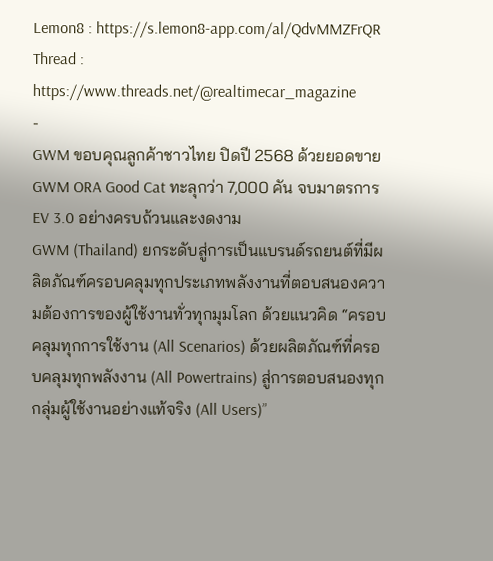Lemon8 : https://s.lemon8-app.com/al/QdvMMZFrQR
Thread : https://www.threads.net/@realtimecar_magazine
-
GWM ขอบคุณลูกค้าชาวไทย ปิดปี 2568 ด้วยยอดขาย GWM ORA Good Cat ทะลุกว่า 7,000 คัน จบมาตรการ EV 3.0 อย่างครบถ้วนและงดงาม
GWM (Thailand) ยกระดับสู่การเป็นแบรนด์รถยนต์ที่มีผลิตภัณฑ์ครอบคลุมทุกประเภทพลังงานที่ตอบสนองความต้องการของผู้ใช้งานทั่วทุกมุมโลก ด้วยแนวคิด “ครอบคลุมทุกการใช้งาน (All Scenarios) ด้วยผลิตภัณฑ์ที่ครอบคลุมทุกพลังงาน (All Powertrains) สู่การตอบสนองทุกกลุ่มผู้ใช้งานอย่างแท้จริง (All Users)”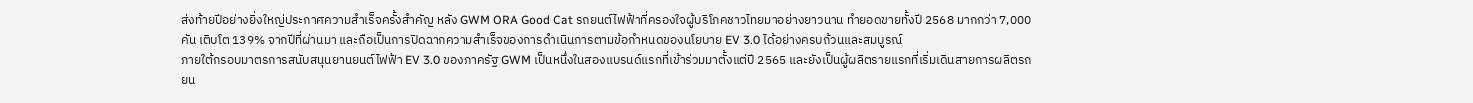ส่งท้ายปีอย่างยิ่งใหญ่ประกาศความสำเร็จครั้งสำคัญ หลัง GWM ORA Good Cat รถยนต์ไฟฟ้าที่ครองใจผู้บริโภคชาวไทยมาอย่างยาวนาน ทำยอดขายทั้งปี 2568 มากกว่า 7,000 คัน เติบโต 139% จากปีที่ผ่านมา และถือเป็นการปิดฉากความสำเร็จของการดำเนินการตามข้อกำหนดของนโยบาย EV 3.0 ได้อย่างครบถ้วนและสมบูรณ์
ภายใต้กรอบมาตรการสนับสนุนยานยนต์ไฟฟ้า EV 3.0 ของภาครัฐ GWM เป็นหนึ่งในสองแบรนด์แรกที่เข้าร่วมมาตั้งแต่ปี 2565 และยังเป็นผู้ผลิตรายแรกที่เริ่มเดินสายการผลิตรถยน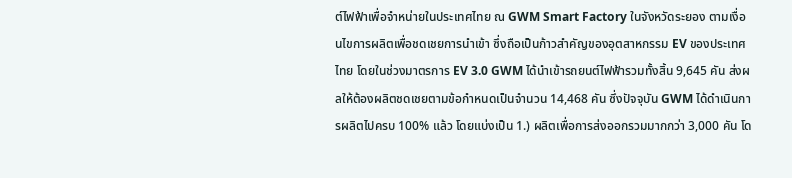ต์ไฟฟ้าเพื่อจำหน่ายในประเทศไทย ณ GWM Smart Factory ในจังหวัดระยอง ตามเงื่อนไขการผลิตเพื่อชดเชยการนำเข้า ซึ่งถือเป็นก้าวสำคัญของอุตสาหกรรม EV ของประเทศไทย โดยในช่วงมาตรการ EV 3.0 GWM ได้นำเข้ารถยนต์ไฟฟ้ารวมทั้งสิ้น 9,645 คัน ส่งผลให้ต้องผลิตชดเชยตามข้อกำหนดเป็นจำนวน 14,468 คัน ซึ่งปัจจุบัน GWM ได้ดำเนินการผลิตไปครบ 100% แล้ว โดยแบ่งเป็น 1.) ผลิตเพื่อการส่งออกรวมมากกว่า 3,000 คัน โด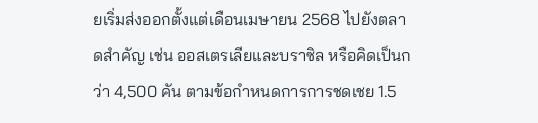ยเริ่มส่งออกตั้งแต่เดือนเมษายน 2568 ไปยังตลาดสำคัญ เช่น ออสเตรเลียและบราซิล หรือคิดเป็นกว่า 4,500 คัน ตามข้อกำหนดการการชดเชย 1.5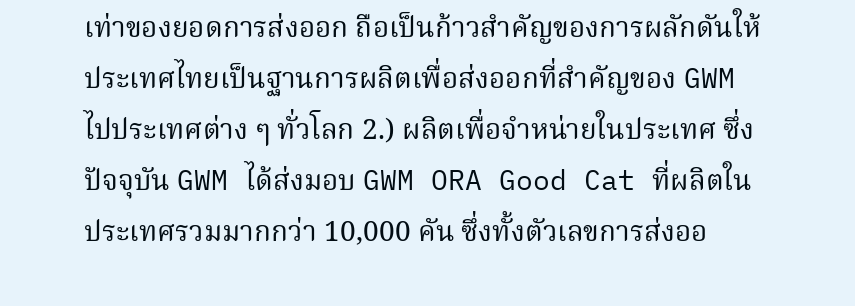เท่าของยอดการส่งออก ถือเป็นก้าวสำคัญของการผลักดันให้ประเทศไทยเป็นฐานการผลิตเพื่อส่งออกที่สำคัญของ GWM ไปประเทศต่าง ๆ ทั่วโลก 2.) ผลิตเพื่อจำหน่ายในประเทศ ซึ่งปัจจุบัน GWM ได้ส่งมอบ GWM ORA Good Cat ที่ผลิตในประเทศรวมมากกว่า 10,000 คัน ซึ่งทั้งตัวเลขการส่งออ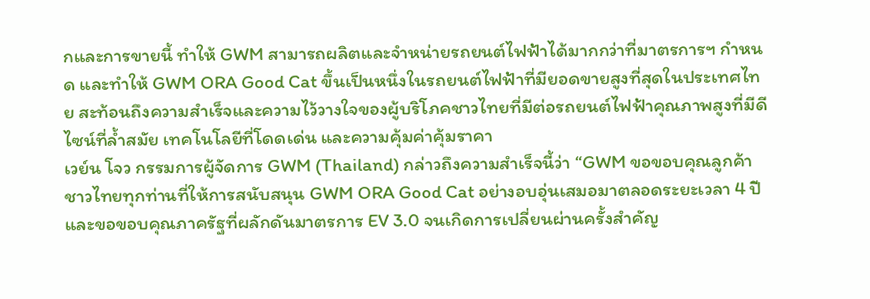กและการขายนี้ ทำให้ GWM สามารถผลิตและจำหน่ายรถยนต์ไฟฟ้าได้มากกว่าที่มาตรการฯ กำหนด และทำให้ GWM ORA Good Cat ขึ้นเป็นหนึ่งในรถยนต์ไฟฟ้าที่มียอดขายสูงที่สุดในประเทศไทย สะท้อนถึงความสำเร็จและความไว้วางใจของผู้บริโภคชาวไทยที่มีต่อรถยนต์ไฟฟ้าคุณภาพสูงที่มีดีไซน์ที่ล้ำสมัย เทคโนโลยีที่โดดเด่น และความคุ้มค่าคุ้มราคา
เวย์น โจว กรรมการผู้จัดการ GWM (Thailand) กล่าวถึงความสำเร็จนี้ว่า “GWM ขอขอบคุณลูกค้าชาวไทยทุกท่านที่ให้การสนับสนุน GWM ORA Good Cat อย่างอบอุ่นเสมอมาตลอดระยะเวลา 4 ปี และขอขอบคุณภาครัฐที่ผลักดันมาตรการ EV 3.0 จนเกิดการเปลี่ยนผ่านครั้งสำคัญ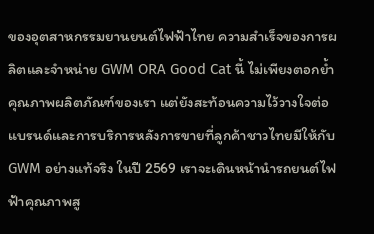ของอุตสาหกรรมยานยนต์ไฟฟ้าไทย ความสำเร็จของการผลิตและจำหน่าย GWM ORA Good Cat นี้ ไม่เพียงตอกย้ำคุณภาพผลิตภัณฑ์ของเรา แต่ยังสะท้อนความไว้วางใจต่อแบรนด์และการบริการหลังการขายที่ลูกค้าชาวไทยมีให้กับ GWM อย่างแท้จริง ในปี 2569 เราจะเดินหน้านำรถยนต์ไฟฟ้าคุณภาพสู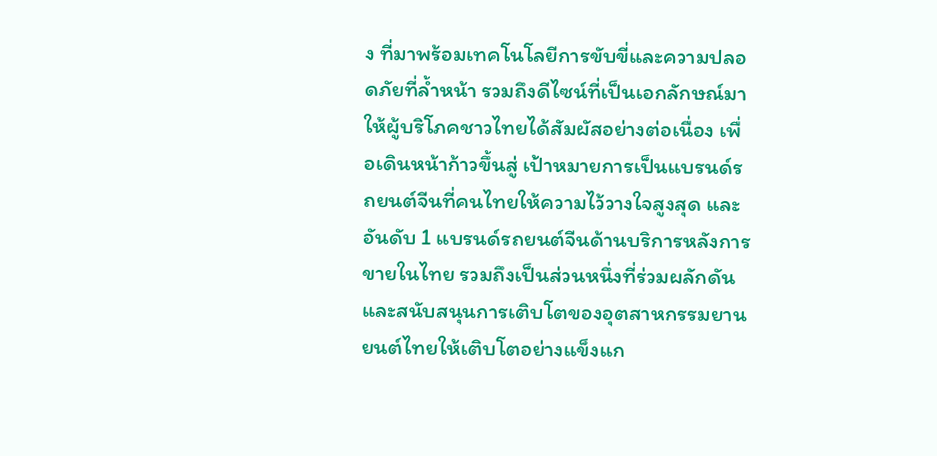ง ที่มาพร้อมเทคโนโลยีการขับขี่และความปลอดภัยที่ล้ำหน้า รวมถึงดีไซน์ที่เป็นเอกลักษณ์มาให้ผู้บริโภคชาวไทยได้สัมผัสอย่างต่อเนื่อง เพื่อเดินหน้าก้าวขึ้นสู่ เป้าหมายการเป็นแบรนด์รถยนต์จีนที่คนไทยให้ความไว้วางใจสูงสุด และอันดับ 1 แบรนด์รถยนต์จีนด้านบริการหลังการขายในไทย รวมถึงเป็นส่วนหนึ่งที่ร่วมผลักดันและสนับสนุนการเติบโตของอุตสาหกรรมยานยนต์ไทยให้เติบโตอย่างแข็งแก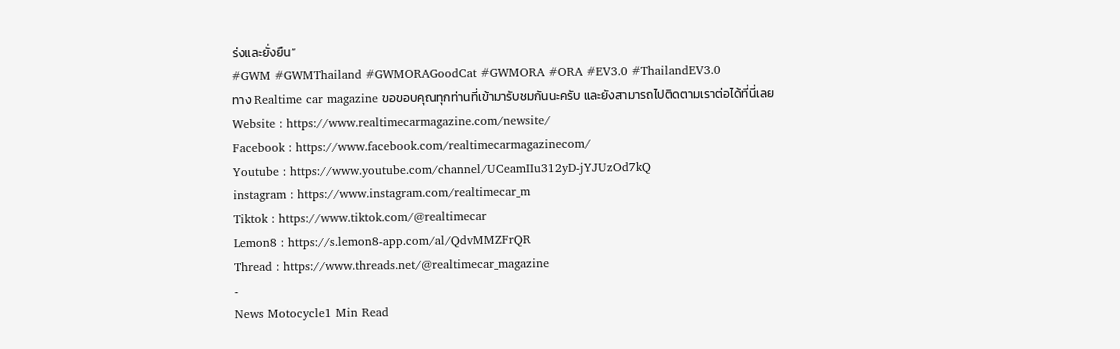ร่งและยั่งยืน”
#GWM #GWMThailand #GWMORAGoodCat #GWMORA #ORA #EV3.0 #ThailandEV3.0
ทาง Realtime car magazine ขอขอบคุณทุกท่านที่เข้ามารับชมกันนะครับ และยังสามารถไปติดตามเราต่อได้ที่นี่เลย
Website : https://www.realtimecarmagazine.com/newsite/
Facebook : https://www.facebook.com/realtimecarmagazinecom/
Youtube : https://www.youtube.com/channel/UCeamIIu312yD-jYJUzOd7kQ
instagram : https://www.instagram.com/realtimecar_m
Tiktok : https://www.tiktok.com/@realtimecar
Lemon8 : https://s.lemon8-app.com/al/QdvMMZFrQR
Thread : https://www.threads.net/@realtimecar_magazine
-
News Motocycle1 Min Read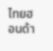ไทยฮอนด้า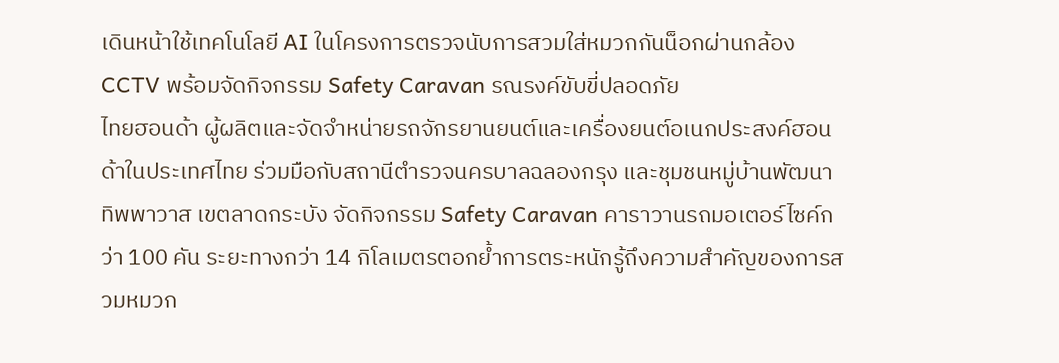เดินหน้าใช้เทคโนโลยี AI ในโครงการตรวจนับการสวมใส่หมวกกันน็อกผ่านกล้อง CCTV พร้อมจัดกิจกรรม Safety Caravan รณรงค์ขับขี่ปลอดภัย
ไทยฮอนด้า ผู้ผลิตและจัดจำหน่ายรถจักรยานยนต์และเครื่องยนต์อเนกประสงค์ฮอนด้าในประเทศไทย ร่วมมือกับสถานีตำรวจนครบาลฉลองกรุง และชุมชนหมู่บ้านพัฒนาทิพพาวาส เขตลาดกระบัง จัดกิจกรรม Safety Caravan คาราวานรถมอเตอร์ไซค์กว่า 100 คัน ระยะทางกว่า 14 กิโลเมตรตอกย้ำการตระหนักรู้ถึงความสำคัญของการสวมหมวก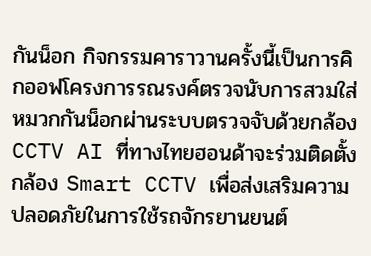กันน็อก กิจกรรมคาราวานครั้งนี้เป็นการคิกออฟโครงการรณรงค์ตรวจนับการสวมใส่หมวกกันน็อกผ่านระบบตรวจจับด้วยกล้อง CCTV AI ที่ทางไทยฮอนด้าจะร่วมติดตั้งกล้อง Smart CCTV เพื่อส่งเสริมความปลอดภัยในการใช้รถจักรยานยนต์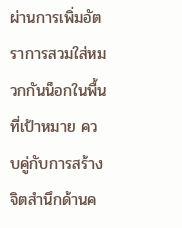ผ่านการเพิ่มอัตราการสวมใส่หมวกกันน็อกในพื้นที่เป้าหมาย ควบคู่กับการสร้างจิตสำนึกด้านค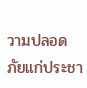วามปลอดภัยแก่ประชา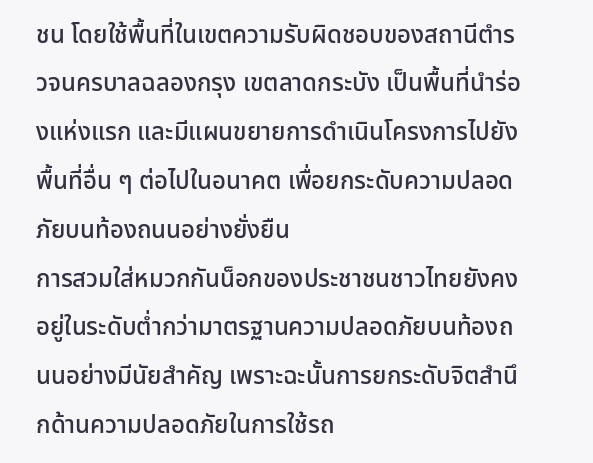ชน โดยใช้พื้นที่ในเขตความรับผิดชอบของสถานีตำรวจนครบาลฉลองกรุง เขตลาดกระบัง เป็นพื้นที่นำร่องแห่งแรก และมีแผนขยายการดำเนินโครงการไปยังพื้นที่อื่น ๆ ต่อไปในอนาคต เพื่อยกระดับความปลอดภัยบนท้องถนนอย่างยั่งยืน
การสวมใส่หมวกกันน็อกของประชาชนชาวไทยยังคงอยู่ในระดับต่ำกว่ามาตรฐานความปลอดภัยบนท้องถนนอย่างมีนัยสำคัญ เพราะฉะนั้นการยกระดับจิตสำนึกด้านความปลอดภัยในการใช้รถ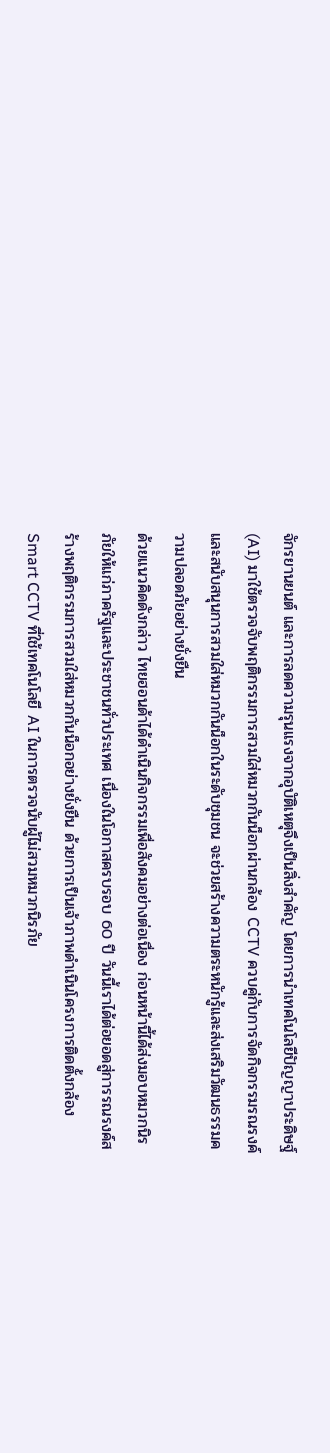จักรยานยนต์ และการลดความรุนแรงจากอุบัติเหตุจึงเป็นสิ่งสำคัญ โดยการนำเทคโนโลยีปัญญาประดิษฐ์ (AI) มาใช้ตรวจจับพฤติกรรมการสวมใส่หมวกกันน็อกผ่านกล้อง CCTV ควบคู่กับการจัดกิจกรรมรณรงค์และสนับสนุนการสวมใส่หมวกกันน็อกในระดับชุมชน จะช่วยสร้างความตระหนักรู้และส่งเสริมวัฒนธรรมความปลอดภัยอย่างยั่งยืน
ด้วยแนวคิดดังกล่าว ไทยฮอนด้าได้ดำเนินกิจกรรมเพื่อสังคมอย่างต่อเนื่อง ก่อนหน้านี้ได้ส่งมอบหมวกนิรภัยให้แก่ภาครัฐและประชาชนทั่วประเทศ เนื่องในโอกาสครบรอบ 60 ปี วันนี้เราได้ต่อยอดสู่การรณรงค์สร้างพฤติกรรมการสวมใส่หมวกกันน็อกอย่างยั่งยืน ด้วยการเป็นเจ้าภาพดำเนินโครงการติดตั้งกล้อง Smart CCTV ที่ใช้เทคโนโลยี AI ในการตรวจนับผู้ไม่สวมหมวกนิรภัย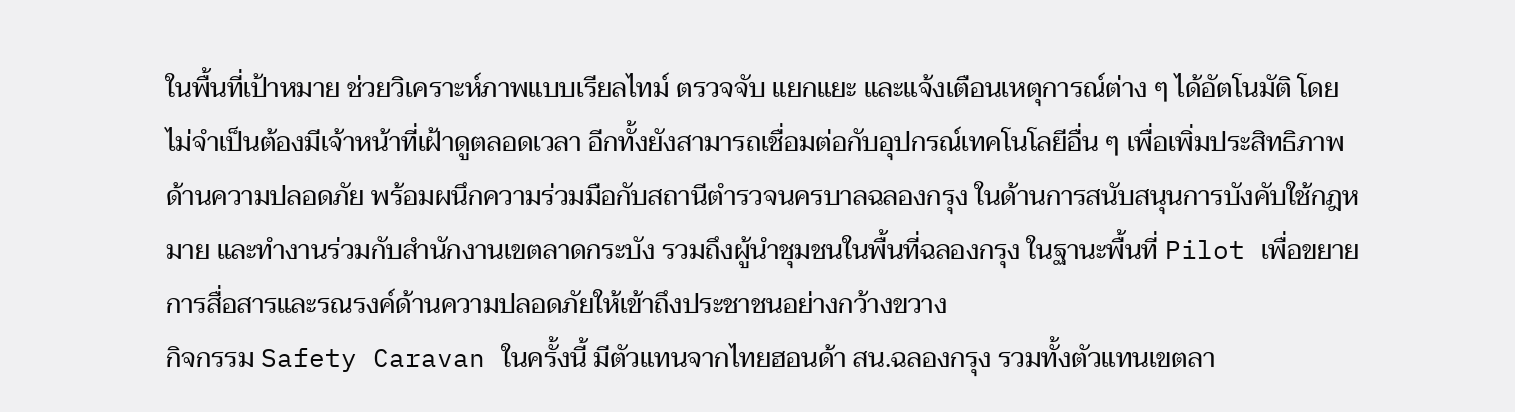ในพื้นที่เป้าหมาย ช่วยวิเคราะห์ภาพแบบเรียลไทม์ ตรวจจับ แยกแยะ และแจ้งเตือนเหตุการณ์ต่าง ๆ ได้อัตโนมัติ โดยไม่จำเป็นต้องมีเจ้าหน้าที่เฝ้าดูตลอดเวลา อีกทั้งยังสามารถเชื่อมต่อกับอุปกรณ์เทคโนโลยีอื่น ๆ เพื่อเพิ่มประสิทธิภาพด้านความปลอดภัย พร้อมผนึกความร่วมมือกับสถานีตำรวจนครบาลฉลองกรุง ในด้านการสนับสนุนการบังคับใช้กฎหมาย และทำงานร่วมกับสำนักงานเขตลาดกระบัง รวมถึงผู้นำชุมชนในพื้นที่ฉลองกรุง ในฐานะพื้นที่ Pilot เพื่อขยายการสื่อสารและรณรงค์ด้านความปลอดภัยให้เข้าถึงประชาชนอย่างกว้างขวาง
กิจกรรม Safety Caravan ในครั้งนี้ มีตัวแทนจากไทยฮอนด้า สน.ฉลองกรุง รวมทั้งตัวแทนเขตลา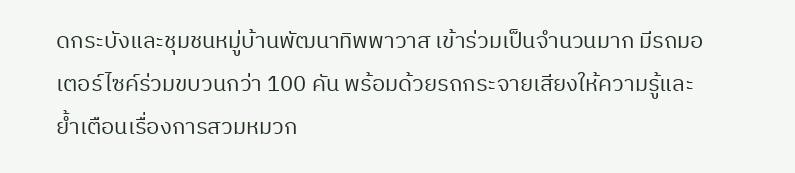ดกระบังและชุมชนหมู่บ้านพัฒนาทิพพาวาส เข้าร่วมเป็นจำนวนมาก มีรถมอเตอร์ไซค์ร่วมขบวนกว่า 100 คัน พร้อมด้วยรถกระจายเสียงให้ความรู้และย้ำเตือนเรื่องการสวมหมวก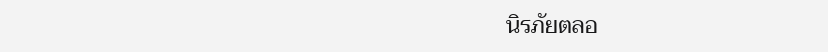นิรภัยตลอ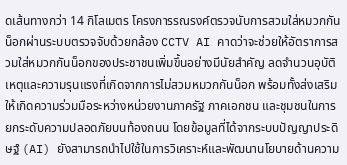ดเส้นทางกว่า 14 กิโลเมตร โครงการรณรงค์ตรวจนับการสวมใส่หมวกกันน็อกผ่านระบบตรวจจับด้วยกล้อง CCTV AI คาดว่าจะช่วยให้อัตราการสวมใส่หมวกกันน็อกของประชาชนเพิ่มขึ้นอย่างมีนัยสำคัญ ลดจำนวนอุบัติเหตุและความรุนแรงที่เกิดจากการไม่สวมหมวกกันน็อก พร้อมทั้งส่งเสริมให้เกิดความร่วมมือระหว่างหน่วยงานภาครัฐ ภาคเอกชน และชุมชนในการยกระดับความปลอดภัยบนท้องถนน โดยข้อมูลที่ได้จากระบบปัญญาประดิษฐ์ (AI) ยังสามารถนำไปใช้ในการวิเคราะห์และพัฒนานโยบายด้านความ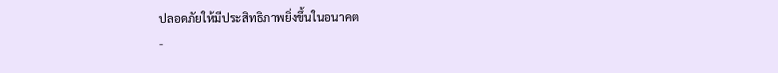ปลอดภัยให้มีประสิทธิภาพยิ่งขึ้นในอนาคต
-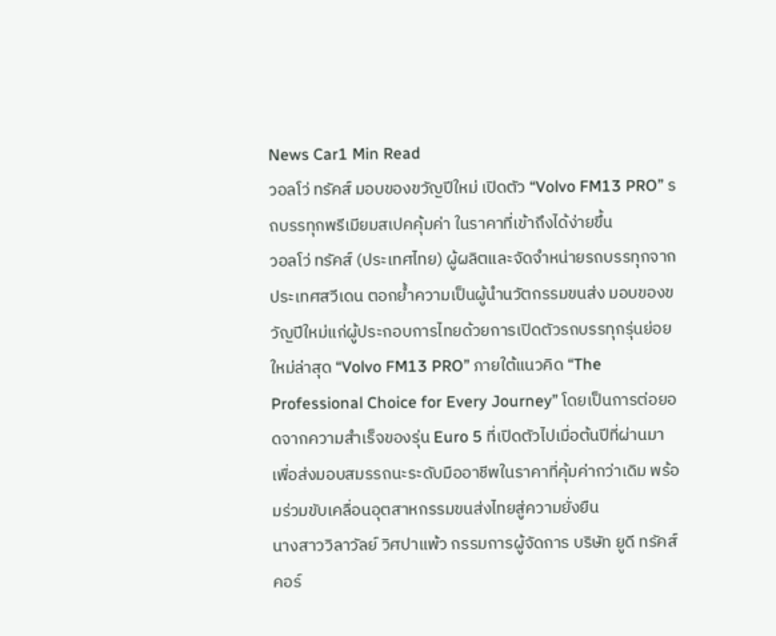News Car1 Min Read
วอลโว่ ทรัคส์ มอบของขวัญปีใหม่ เปิดตัว “Volvo FM13 PRO” รถบรรทุกพรีเมียมสเปคคุ้มค่า ในราคาที่เข้าถึงได้ง่ายขึ้น
วอลโว่ ทรัคส์ (ประเทศไทย) ผู้ผลิตและจัดจำหน่ายรถบรรทุกจากประเทศสวีเดน ตอกย้ำความเป็นผู้นำนวัตกรรมขนส่ง มอบของขวัญปีใหม่แก่ผู้ประกอบการไทยด้วยการเปิดตัวรถบรรทุกรุ่นย่อยใหม่ล่าสุด “Volvo FM13 PRO” ภายใต้แนวคิด “The Professional Choice for Every Journey” โดยเป็นการต่อยอดจากความสำเร็จของรุ่น Euro 5 ที่เปิดตัวไปเมื่อต้นปีที่ผ่านมา เพื่อส่งมอบสมรรถนะระดับมืออาชีพในราคาที่คุ้มค่ากว่าเดิม พร้อมร่วมขับเคลื่อนอุตสาหกรรมขนส่งไทยสู่ความยั่งยืน
นางสาววิลาวัลย์ วิศปาแพ้ว กรรมการผู้จัดการ บริษัท ยูดี ทรัคส์ คอร์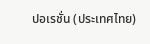ปอเรชั่น (ประเทศไทย)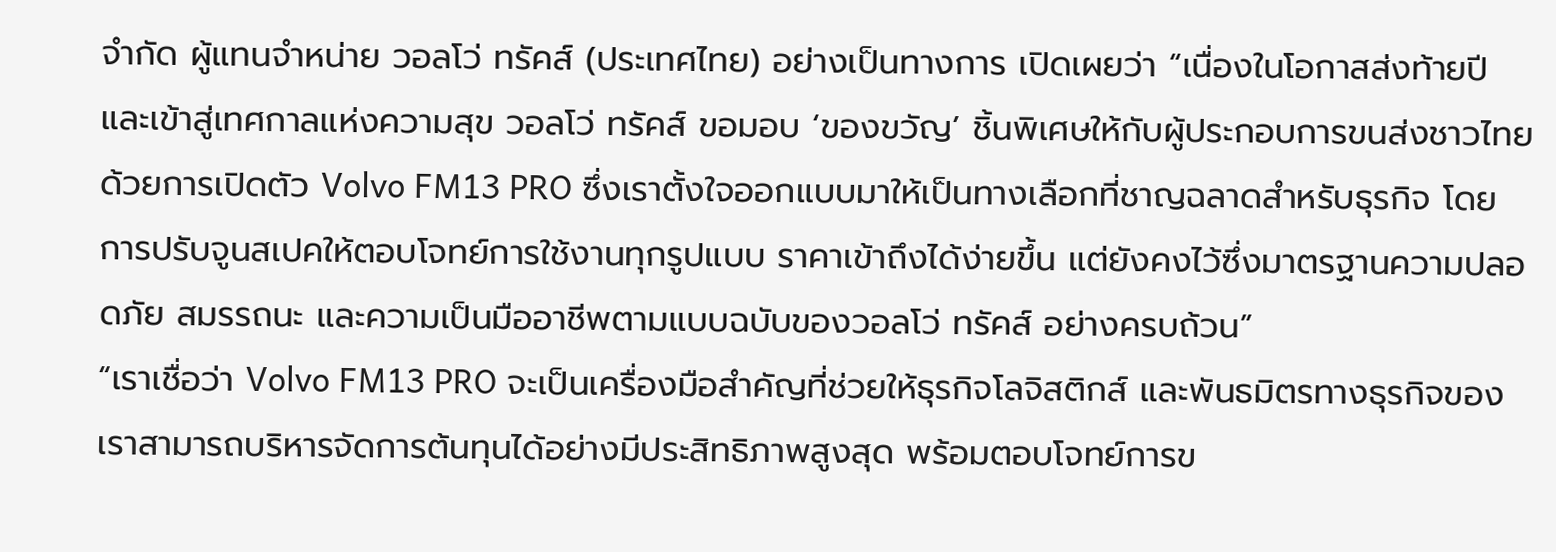จำกัด ผู้แทนจำหน่าย วอลโว่ ทรัคส์ (ประเทศไทย) อย่างเป็นทางการ เปิดเผยว่า “เนื่องในโอกาสส่งท้ายปีและเข้าสู่เทศกาลแห่งความสุข วอลโว่ ทรัคส์ ขอมอบ ‘ของขวัญ’ ชิ้นพิเศษให้กับผู้ประกอบการขนส่งชาวไทย ด้วยการเปิดตัว Volvo FM13 PRO ซึ่งเราตั้งใจออกแบบมาให้เป็นทางเลือกที่ชาญฉลาดสำหรับธุรกิจ โดยการปรับจูนสเปคให้ตอบโจทย์การใช้งานทุกรูปแบบ ราคาเข้าถึงได้ง่ายขึ้น แต่ยังคงไว้ซึ่งมาตรฐานความปลอดภัย สมรรถนะ และความเป็นมืออาชีพตามแบบฉบับของวอลโว่ ทรัคส์ อย่างครบถ้วน”
“เราเชื่อว่า Volvo FM13 PRO จะเป็นเครื่องมือสำคัญที่ช่วยให้ธุรกิจโลจิสติกส์ และพันธมิตรทางธุรกิจของเราสามารถบริหารจัดการต้นทุนได้อย่างมีประสิทธิภาพสูงสุด พร้อมตอบโจทย์การข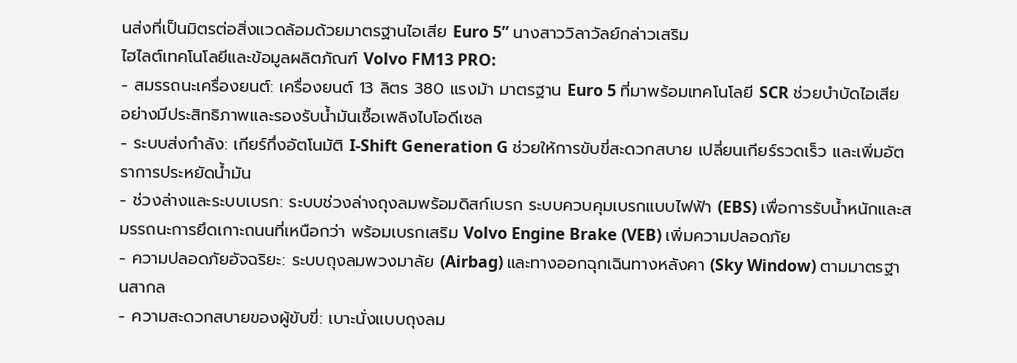นส่งที่เป็นมิตรต่อสิ่งแวดล้อมด้วยมาตรฐานไอเสีย Euro 5” นางสาววิลาวัลย์กล่าวเสริม
ไฮไลต์เทคโนโลยีและข้อมูลผลิตภัณฑ์ Volvo FM13 PRO:
- สมรรถนะเครื่องยนต์: เครื่องยนต์ 13 ลิตร 380 แรงม้า มาตรฐาน Euro 5 ที่มาพร้อมเทคโนโลยี SCR ช่วยบำบัดไอเสียอย่างมีประสิทธิภาพและรองรับน้ำมันเชื้อเพลิงไบโอดีเซล
- ระบบส่งกำลัง: เกียร์กึ่งอัตโนมัติ I-Shift Generation G ช่วยให้การขับขี่สะดวกสบาย เปลี่ยนเกียร์รวดเร็ว และเพิ่มอัตราการประหยัดน้ำมัน
- ช่วงล่างและระบบเบรก: ระบบช่วงล่างถุงลมพร้อมดิสก์เบรก ระบบควบคุมเบรกแบบไฟฟ้า (EBS) เพื่อการรับน้ำหนักและสมรรถนะการยึดเกาะถนนที่เหนือกว่า พร้อมเบรกเสริม Volvo Engine Brake (VEB) เพิ่มความปลอดภัย
- ความปลอดภัยอัจฉริยะ: ระบบถุงลมพวงมาลัย (Airbag) และทางออกฉุกเฉินทางหลังคา (Sky Window) ตามมาตรฐานสากล
- ความสะดวกสบายของผู้ขับขี่: เบาะนั่งแบบถุงลม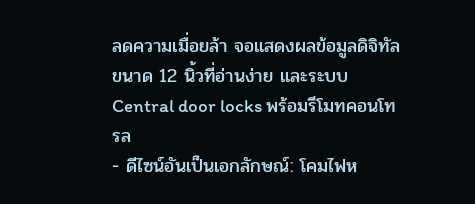ลดความเมื่อยล้า จอแสดงผลข้อมูลดิจิทัลขนาด 12 นิ้วที่อ่านง่าย และระบบ Central door locks พร้อมรีโมทคอนโทรล
- ดีไซน์อันเป็นเอกลักษณ์: โคมไฟห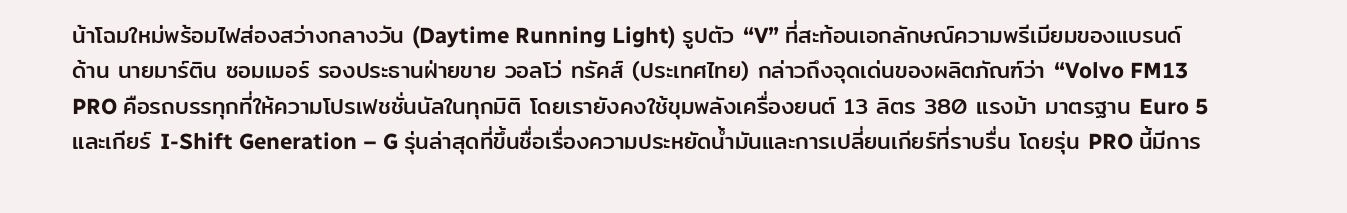น้าโฉมใหม่พร้อมไฟส่องสว่างกลางวัน (Daytime Running Light) รูปตัว “V” ที่สะท้อนเอกลักษณ์ความพรีเมียมของแบรนด์
ด้าน นายมาร์ติน ซอมเมอร์ รองประธานฝ่ายขาย วอลโว่ ทรัคส์ (ประเทศไทย) กล่าวถึงจุดเด่นของผลิตภัณฑ์ว่า “Volvo FM13 PRO คือรถบรรทุกที่ให้ความโปรเฟชชั่นนัลในทุกมิติ โดยเรายังคงใช้ขุมพลังเครื่องยนต์ 13 ลิตร 380 แรงม้า มาตรฐาน Euro 5 และเกียร์ I-Shift Generation – G รุ่นล่าสุดที่ขึ้นชื่อเรื่องความประหยัดน้ำมันและการเปลี่ยนเกียร์ที่ราบรื่น โดยรุ่น PRO นี้มีการ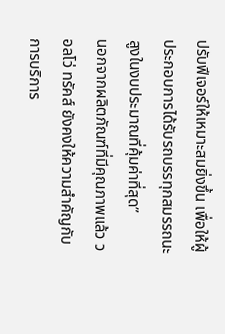ปรับฟีเจอร์ให้เหมาะสมยิ่งขึ้น เพื่อให้ผู้ประกอบการได้รับรถบรรทุกสมรรถนะสูงในงบประมาณที่คุ้มค่าที่สุด”
นอกจากผลิตภัณฑ์ที่มีคุณภาพแล้ว วอลโว่ ทรัคส์ ยังคงให้ความสำคัญกับการบริการ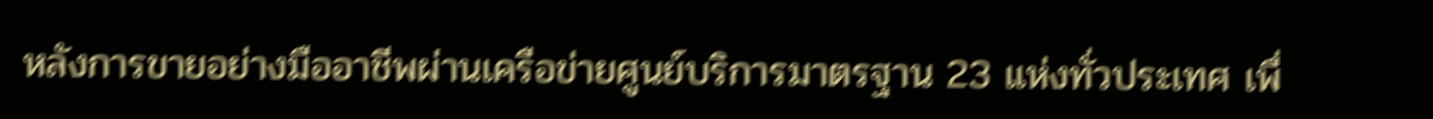หลังการขายอย่างมืออาชีพผ่านเครือข่ายศูนย์บริการมาตรฐาน 23 แห่งทั่วประเทศ เพื่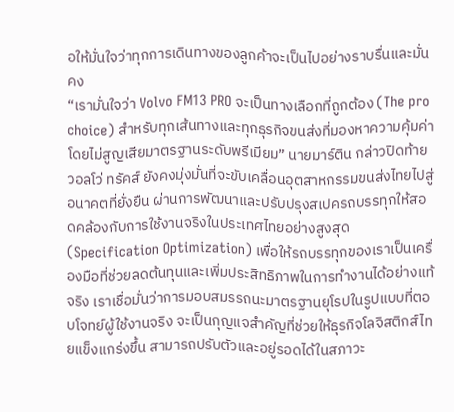อให้มั่นใจว่าทุกการเดินทางของลูกค้าจะเป็นไปอย่างราบรื่นและมั่นคง
“เรามั่นใจว่า Volvo FM13 PRO จะเป็นทางเลือกที่ถูกต้อง (The pro choice) สำหรับทุกเส้นทางและทุกธุรกิจขนส่งที่มองหาความคุ้มค่าโดยไม่สูญเสียมาตรฐานระดับพรีเมียม” นายมาร์ติน กล่าวปิดท้าย
วอลโว่ ทรัคส์ ยังคงมุ่งมั่นที่จะขับเคลื่อนอุตสาหกรรมขนส่งไทยไปสู่อนาคตที่ยั่งยืน ผ่านการพัฒนาและปรับปรุงสเปครถบรรทุกให้สอดคล้องกับการใช้งานจริงในประเทศไทยอย่างสูงสุด (Specification Optimization) เพื่อให้รถบรรทุกของเราเป็นเครื่องมือที่ช่วยลดต้นทุนและเพิ่มประสิทธิภาพในการทำงานได้อย่างแท้จริง เราเชื่อมั่นว่าการมอบสมรรถนะมาตรฐานยุโรปในรูปแบบที่ตอบโจทย์ผู้ใช้งานจริง จะเป็นกุญแจสำคัญที่ช่วยให้ธุรกิจโลจิสติกส์ไทยแข็งแกร่งขึ้น สามารถปรับตัวและอยู่รอดได้ในสภาวะ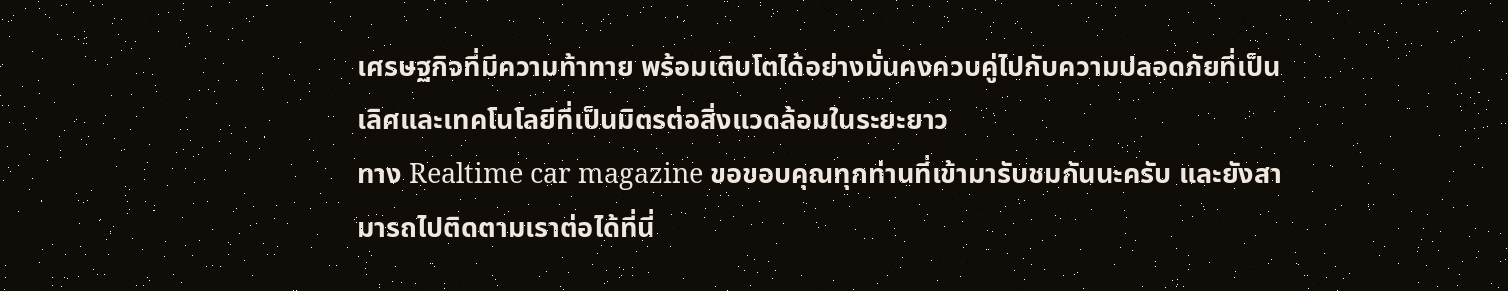เศรษฐกิจที่มีความท้าทาย พร้อมเติบโตได้อย่างมั่นคงควบคู่ไปกับความปลอดภัยที่เป็นเลิศและเทคโนโลยีที่เป็นมิตรต่อสิ่งแวดล้อมในระยะยาว
ทาง Realtime car magazine ขอขอบคุณทุกท่านที่เข้ามารับชมกันนะครับ และยังสามารถไปติดตามเราต่อได้ที่นี่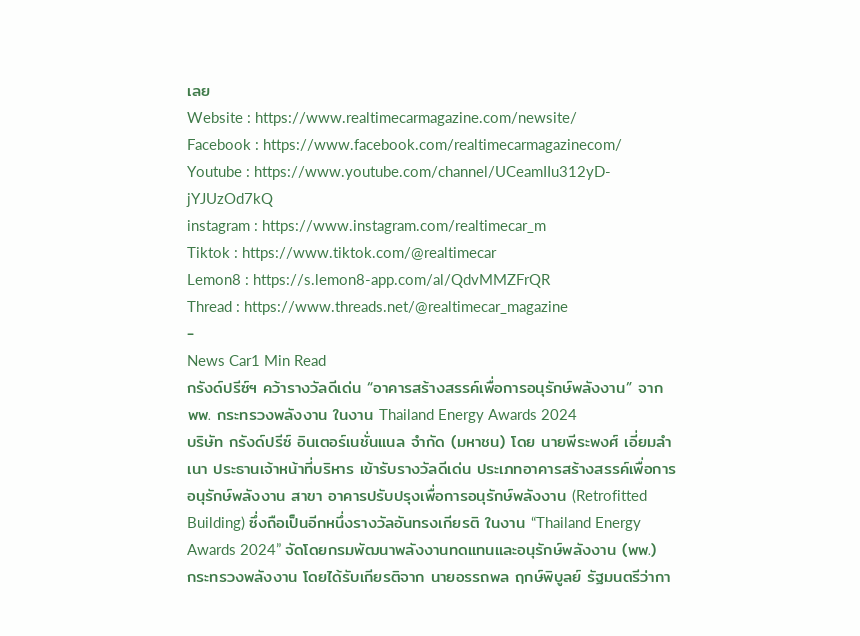เลย
Website : https://www.realtimecarmagazine.com/newsite/
Facebook : https://www.facebook.com/realtimecarmagazinecom/
Youtube : https://www.youtube.com/channel/UCeamIIu312yD-jYJUzOd7kQ
instagram : https://www.instagram.com/realtimecar_m
Tiktok : https://www.tiktok.com/@realtimecar
Lemon8 : https://s.lemon8-app.com/al/QdvMMZFrQR
Thread : https://www.threads.net/@realtimecar_magazine
-
News Car1 Min Read
กรังด์ปรีซ์ฯ คว้ารางวัลดีเด่น “อาคารสร้างสรรค์เพื่อการอนุรักษ์พลังงาน” จาก พพ. กระทรวงพลังงาน ในงาน Thailand Energy Awards 2024
บริษัท กรังด์ปรีซ์ อินเตอร์เนชั่นแนล จำกัด (มหาชน) โดย นายพีระพงศ์ เอี่ยมลำเนา ประธานเจ้าหน้าที่บริหาร เข้ารับรางวัลดีเด่น ประเภทอาคารสร้างสรรค์เพื่อการอนุรักษ์พลังงาน สาขา อาคารปรับปรุงเพื่อการอนุรักษ์พลังงาน (Retrofitted Building) ซึ่งถือเป็นอีกหนึ่งรางวัลอันทรงเกียรติ ในงาน “Thailand Energy Awards 2024” จัดโดยกรมพัฒนาพลังงานทดแทนและอนุรักษ์พลังงาน (พพ.) กระทรวงพลังงาน โดยได้รับเกียรติจาก นายอรรถพล ฤกษ์พิบูลย์ รัฐมนตรีว่ากา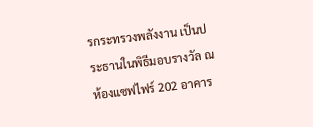รกระทรวงพลังงาน เป็นประธานในพิธีมอบรางวัล ณ ห้องแซฟไฟร์ 202 อาคาร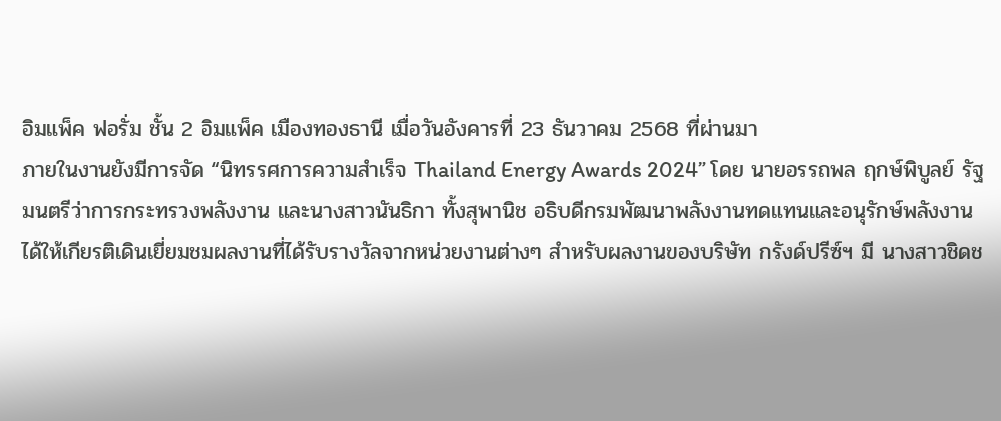อิมแพ็ค ฟอรั่ม ชั้น 2 อิมแพ็ค เมืองทองธานี เมื่อวันอังคารที่ 23 ธันวาคม 2568 ที่ผ่านมา
ภายในงานยังมีการจัด “นิทรรศการความสำเร็จ Thailand Energy Awards 2024” โดย นายอรรถพล ฤกษ์พิบูลย์ รัฐมนตรีว่าการกระทรวงพลังงาน และนางสาวนันธิกา ทั้งสุพานิช อธิบดีกรมพัฒนาพลังงานทดแทนและอนุรักษ์พลังงาน ได้ให้เกียรติเดินเยี่ยมชมผลงานที่ได้รับรางวัลจากหน่วยงานต่างๆ สำหรับผลงานของบริษัท กรังด์ปรีซ์ฯ มี นางสาวชิดช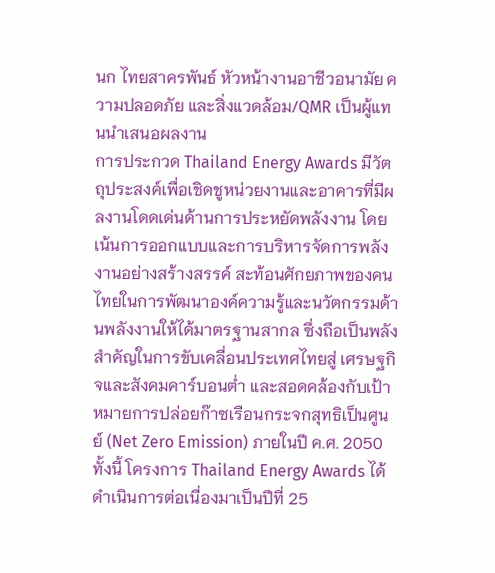นก ไทยสาครพันธ์ หัวหน้างานอาชีวอนามัย ความปลอดภัย และสิ่งแวดล้อม/QMR เป็นผู้แทนนำเสนอผลงาน
การประกวด Thailand Energy Awards มีวัตถุประสงค์เพื่อเชิดชูหน่วยงานและอาคารที่มีผลงานโดดเด่นด้านการประหยัดพลังงาน โดยเน้นการออกแบบและการบริหารจัดการพลังงานอย่างสร้างสรรค์ สะท้อนศักยภาพของคนไทยในการพัฒนาองค์ความรู้และนวัตกรรมด้านพลังงานให้ได้มาตรฐานสากล ซึ่งถือเป็นพลังสำคัญในการขับเคลื่อนประเทศไทยสู่ เศรษฐกิจและสังคมคาร์บอนต่ำ และสอดคล้องกับเป้าหมายการปล่อยก๊าซเรือนกระจกสุทธิเป็นศูนย์ (Net Zero Emission) ภายในปี ค.ศ. 2050
ทั้งนี้ โครงการ Thailand Energy Awards ได้ดำเนินการต่อเนื่องมาเป็นปีที่ 25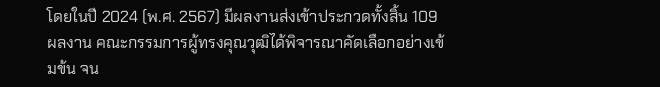โดยในปี 2024 (พ.ศ. 2567) มีผลงานส่งเข้าประกวดทั้งสิ้น 109 ผลงาน คณะกรรมการผู้ทรงคุณวุฒิได้พิจารณาคัดเลือกอย่างเข้มข้น จน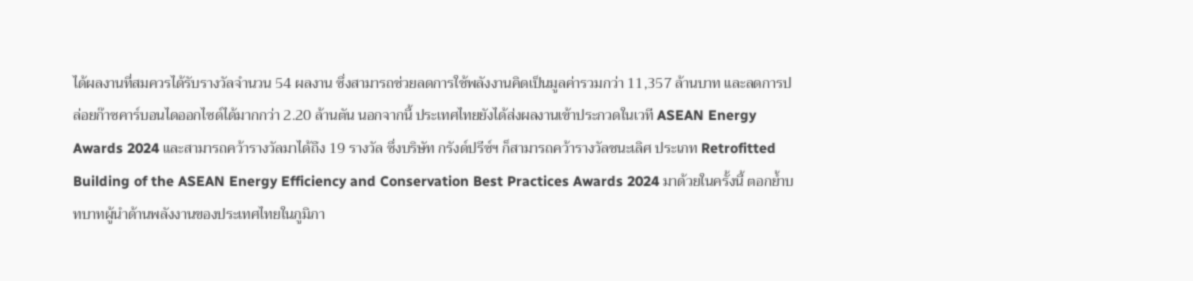ได้ผลงานที่สมควรได้รับรางวัลจำนวน 54 ผลงาน ซึ่งสามารถช่วยลดการใช้พลังงานคิดเป็นมูลค่ารวมกว่า 11,357 ล้านบาท และลดการปล่อยก๊าซคาร์บอนไดออกไซด์ได้มากกว่า 2.20 ล้านตัน นอกจากนี้ ประเทศไทยยังได้ส่งผลงานเข้าประกวดในเวที ASEAN Energy Awards 2024 และสามารถคว้ารางวัลมาได้ถึง 19 รางวัล ซึ่งบริษัท กรังด์ปรีซ์ฯ ก็สามารถคว้ารางวัลชนะเลิศ ประเภท Retrofitted Building of the ASEAN Energy Efficiency and Conservation Best Practices Awards 2024 มาด้วยในครั้งนี้ ตอกย้ำบทบาทผู้นำด้านพลังงานของประเทศไทยในภูมิภา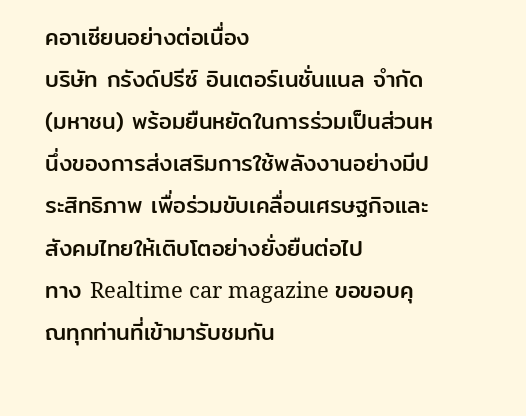คอาเซียนอย่างต่อเนื่อง
บริษัท กรังด์ปรีซ์ อินเตอร์เนชั่นแนล จำกัด (มหาชน) พร้อมยืนหยัดในการร่วมเป็นส่วนหนึ่งของการส่งเสริมการใช้พลังงานอย่างมีประสิทธิภาพ เพื่อร่วมขับเคลื่อนเศรษฐกิจและสังคมไทยให้เติบโตอย่างยั่งยืนต่อไป
ทาง Realtime car magazine ขอขอบคุณทุกท่านที่เข้ามารับชมกัน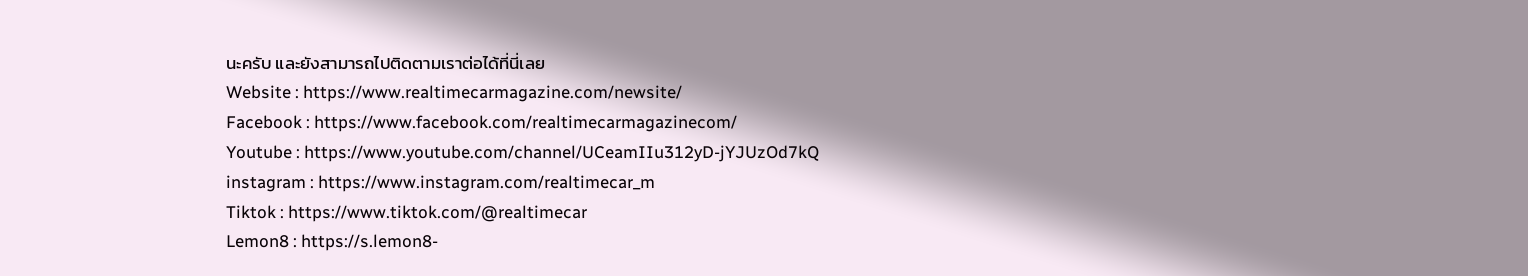นะครับ และยังสามารถไปติดตามเราต่อได้ที่นี่เลย
Website : https://www.realtimecarmagazine.com/newsite/
Facebook : https://www.facebook.com/realtimecarmagazinecom/
Youtube : https://www.youtube.com/channel/UCeamIIu312yD-jYJUzOd7kQ
instagram : https://www.instagram.com/realtimecar_m
Tiktok : https://www.tiktok.com/@realtimecar
Lemon8 : https://s.lemon8-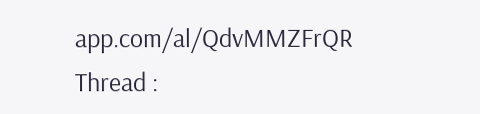app.com/al/QdvMMZFrQR
Thread :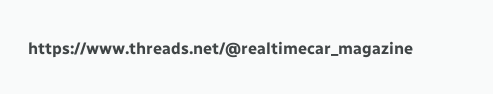https://www.threads.net/@realtimecar_magazine